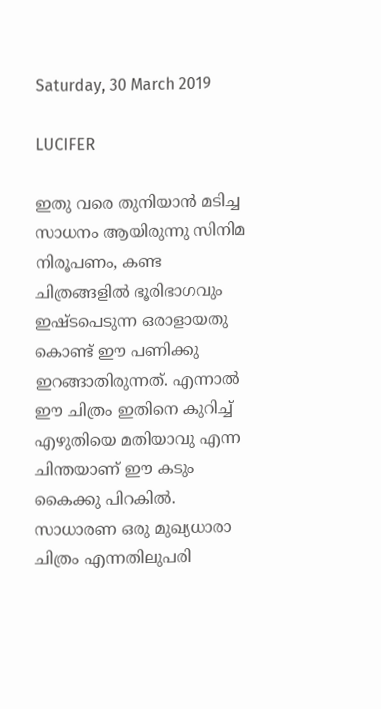Saturday, 30 March 2019

LUCIFER

ഇതു വരെ തുനിയാൻ മടിച്ച   സാധനം ആയിരുന്നു സിനിമ നിരൂപണം, കണ്ട ചിത്രങ്ങളിൽ ഭൂരിഭാഗവും ഇഷ്ടപെടുന്ന ഒരാളായതു കൊണ്ട് ഈ പണിക്കു ഇറങ്ങാതിരുന്നത്. എന്നാൽ ഈ ചിത്രം ഇതിനെ കുറിച്ച് എഴുതിയെ മതിയാവു എന്ന ചിന്തയാണ് ഈ കടും കൈക്കു പിറകിൽ. സാധാരണ ഒരു മുഖ്യധാരാ ചിത്രം എന്നതിലുപരി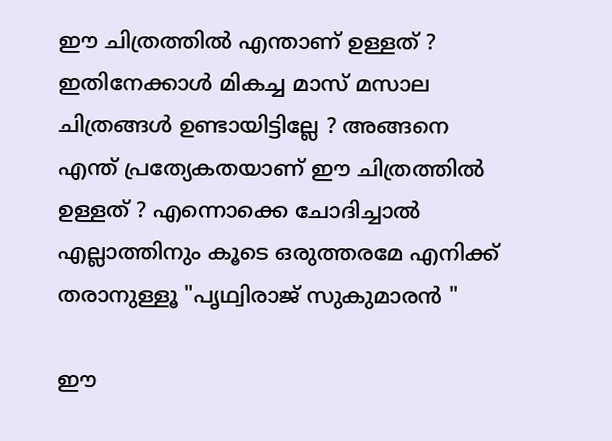ഈ ചിത്രത്തിൽ എന്താണ് ഉള്ളത് ? ഇതിനേക്കാൾ മികച്ച മാസ് മസാല ചിത്രങ്ങൾ ഉണ്ടായിട്ടില്ലേ ? അങ്ങനെ എന്ത് പ്രത്യേകതയാണ് ഈ ചിത്രത്തിൽ ഉള്ളത് ? എന്നൊക്കെ ചോദിച്ചാൽ എല്ലാത്തിനും കൂടെ ഒരുത്തരമേ എനിക്ക് തരാനുള്ളൂ "പൃഥ്വിരാജ് സുകുമാരൻ "

ഈ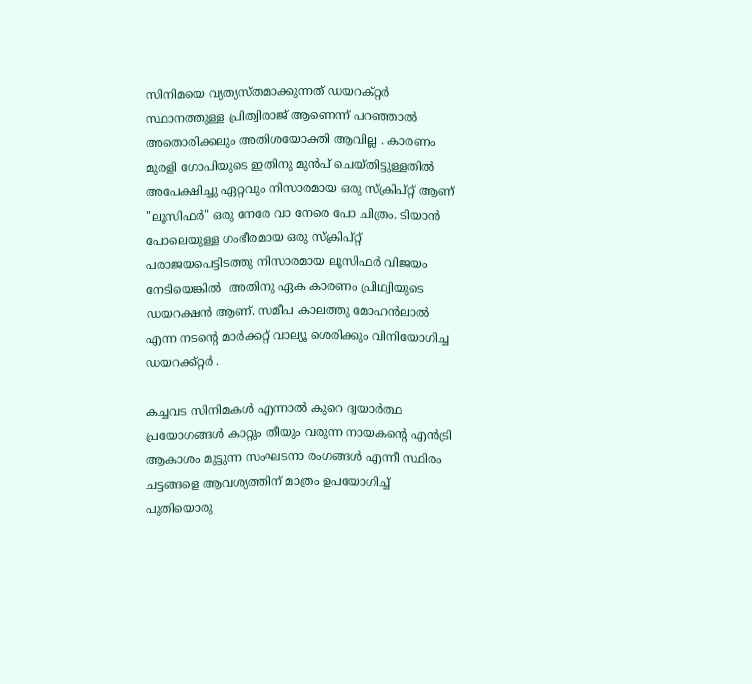സിനിമയെ വ്യത്യസ്തമാക്കുന്നത് ഡയറക്റ്റർ സ്ഥാനത്തുള്ള പ്രിത്വിരാജ് ആണെന്ന് പറഞ്ഞാൽ അതൊരിക്കലും അതിശയോക്തി ആവില്ല . കാരണം മുരളി ഗോപിയുടെ ഇതിനു മുൻപ് ചെയ്തിട്ടുള്ളതിൽ അപേക്ഷിച്ചു ഏറ്റവും നിസാരമായ ഒരു സ്ക്രിപ്റ്റ് ആണ് "ലൂസിഫർ" ഒരു നേരേ വാ നേരെ പോ ചിത്രം. ടിയാൻ പോലെയുള്ള ഗംഭീരമായ ഒരു സ്ക്രിപ്റ്റ് പരാജയപെട്ടിടത്തു നിസാരമായ ലൂസിഫർ വിജയം നേടിയെങ്കിൽ  അതിനു ഏക കാരണം പ്രിഥ്വിയുടെ ഡയറക്ഷൻ ആണ്. സമീപ കാലത്തു മോഹൻലാൽ എന്ന നടന്റെ മാർക്കറ്റ് വാല്യൂ ശെരിക്കും വിനിയോഗിച്ച ഡയറക്ക്റ്റർ .

കച്ചവട സിനിമകൾ എന്നാൽ കുറെ ദ്വയാർത്ഥ പ്രയോഗങ്ങൾ കാറ്റും തീയും വരുന്ന നായകന്റെ എൻട്രി ആകാശം മുട്ടുന്ന സംഘടനാ രംഗങ്ങൾ എന്നീ സ്ഥിരം ചട്ടങ്ങളെ ആവശ്യത്തിന് മാത്രം ഉപയോഗിച്ച് പുതിയൊരു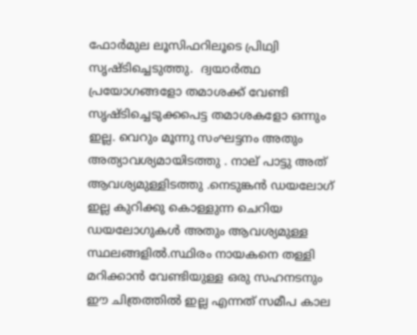ഫോർമുല ലൂസിഫറിലൂടെ പ്രിഥ്വി സൃഷ്ടിച്ചെടുത്തു.  ദ്വയാർത്ഥ പ്രയോഗങ്ങളോ തമാശക്ക് വേണ്ടി സൃഷ്ടിച്ചെടുക്കപെട്ട തമാശകളോ ഒന്നും ഇല്ല. വെറും മൂന്നു സംഘട്ടനം അതും അത്യാവശ്യമായിടത്തു . നാല് പാട്ടു അത് ആവശ്യമുള്ളിടത്തു .നെടുങ്കൻ ഡയലോഗ് ഇല്ല കുറിക്കു കൊള്ളുന്ന ചെറിയ ഡയലോഗുകൾ അതും ആവശ്യമുള്ള സ്ഥലങ്ങളിൽ.സ്ഥിരം നായകനെ തള്ളി മറിക്കാൻ വേണ്ടിയുള്ള ഒരു സഹനടനും ഈ ചിത്രത്തിൽ ഇല്ല എന്നത് സമീപ കാല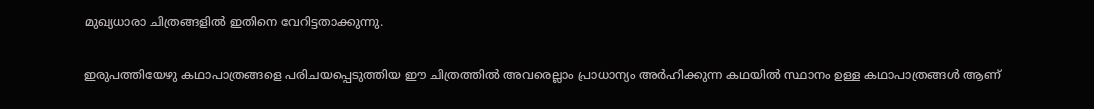മുഖ്യധാരാ ചിത്രങ്ങളിൽ ഇതിനെ വേറിട്ടതാക്കുന്നു.

ഇരുപത്തിയേഴു കഥാപാത്രങ്ങളെ പരിചയപ്പെടുത്തിയ ഈ ചിത്രത്തിൽ അവരെല്ലാം പ്രാധാന്യം അർഹിക്കുന്ന കഥയിൽ സ്ഥാനം ഉള്ള കഥാപാത്രങ്ങൾ ആണ്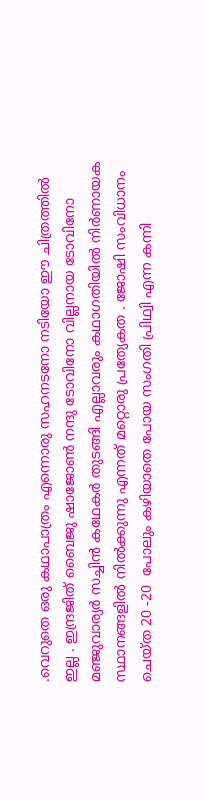.വെറുതെ ഒരു കഥാപാത്രം എന്നൊരു സഹനടനോ നടിയോ ഈ ചിത്രത്തിൽ ഇല്ല . ഇന്ദ്രജിത് ബൈജു ഷാജോൺ നന്ദു ടോവിനോ വില്ലനായ ടോവിനോ മഞ്ജുവാര്യർ സച്ചിൻ കഥേകർ തുടങ്ങി എല്ലാവരും കഥാഗതിയിൽ നിർണായക സ്ഥാനങ്ങളിൽ നിൽക്കുന്നു എന്നത് മറ്റൊരു പ്രത്യേകത . ജോഷി സംവിധാനം ചെയ്ത 20 -20  പോലും കഴിയാതെ പോയ സംഗതി പ്രിഥ്വി എന്ന കന്നി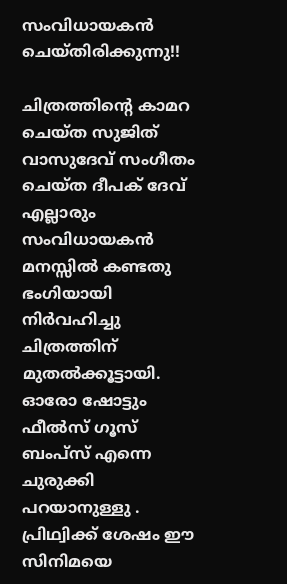സംവിധായകൻ ചെയ്തിരിക്കുന്നു!!

ചിത്രത്തിന്റെ കാമറ ചെയ്ത സുജിത് വാസുദേവ് സംഗീതം ചെയ്ത ദീപക് ദേവ് എല്ലാരും സംവിധായകൻ മനസ്സിൽ കണ്ടതു ഭംഗിയായി നിർവഹിച്ചു ചിത്രത്തിന് മുതൽക്കൂട്ടായി. ഓരോ ഷോട്ടും ഫീൽസ് ഗൂസ് ബംപ്സ് എന്നെ ചുരുക്കി പറയാനുള്ളു . പ്രിഥ്വിക്ക് ശേഷം ഈ സിനിമയെ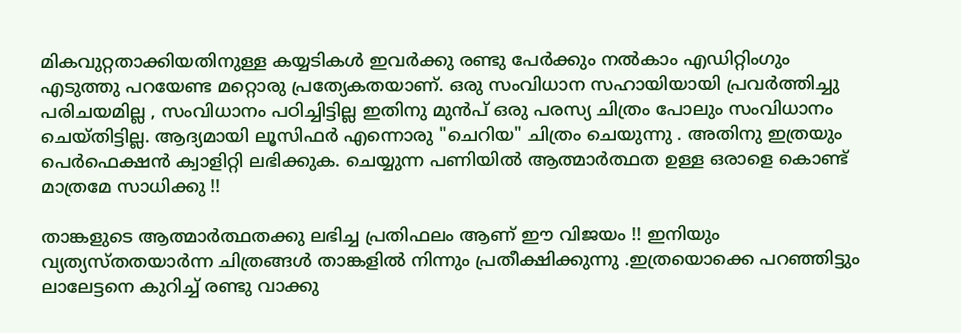മികവുറ്റതാക്കിയതിനുള്ള കയ്യടികൾ ഇവർക്കു രണ്ടു പേർക്കും നൽകാം എഡിറ്റിംഗും എടുത്തു പറയേണ്ട മറ്റൊരു പ്രത്യേകതയാണ്. ഒരു സംവിധാന സഹായിയായി പ്രവർത്തിച്ചു പരിചയമില്ല , സംവിധാനം പഠിച്ചിട്ടില്ല ഇതിനു മുൻപ് ഒരു പരസ്യ ചിത്രം പോലും സംവിധാനം ചെയ്തിട്ടില്ല. ആദ്യമായി ലൂസിഫർ എന്നൊരു "ചെറിയ" ചിത്രം ചെയുന്നു . അതിനു ഇത്രയും പെർഫെക്ഷൻ ക്വാളിറ്റി ലഭിക്കുക. ചെയ്യുന്ന പണിയിൽ ആത്മാർത്ഥത ഉള്ള ഒരാളെ കൊണ്ട് മാത്രമേ സാധിക്കു !!

താങ്കളുടെ ആത്മാർത്ഥതക്കു ലഭിച്ച പ്രതിഫലം ആണ് ഈ വിജയം !! ഇനിയും വ്യത്യസ്തതയാർന്ന ചിത്രങ്ങൾ താങ്കളിൽ നിന്നും പ്രതീക്ഷിക്കുന്നു .ഇത്രയൊക്കെ പറഞ്ഞിട്ടും ലാലേട്ടനെ കുറിച്ച് രണ്ടു വാക്കു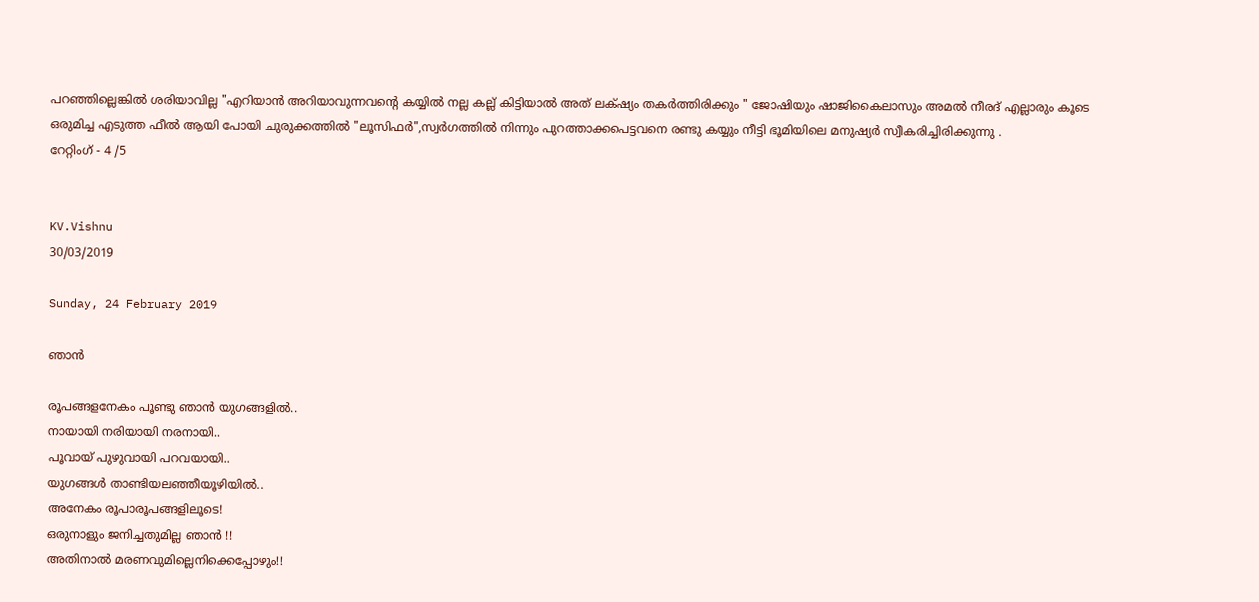പറഞ്ഞില്ലെങ്കിൽ ശരിയാവില്ല "എറിയാൻ അറിയാവുന്നവന്റെ കയ്യിൽ നല്ല കല്ല് കിട്ടിയാൽ അത് ലക്‌ഷ്യം തകർത്തിരിക്കും " ജോഷിയും ഷാജികൈലാസും അമൽ നീരദ് എല്ലാരും കൂടെ ഒരുമിച്ച എടുത്ത ഫീൽ ആയി പോയി ചുരുക്കത്തിൽ "ലൂസിഫർ",സ്വർഗത്തിൽ നിന്നും പുറത്താക്കപെട്ടവനെ രണ്ടു കയ്യും നീട്ടി ഭൂമിയിലെ മനുഷ്യർ സ്വീകരിച്ചിരിക്കുന്നു .
റേറ്റിംഗ് - 4 /5


KV.Vishnu
30/03/2019

Sunday, 24 February 2019

ഞാൻ

രൂപങ്ങളനേകം പൂണ്ടു ഞാൻ യുഗങ്ങളിൽ..
നായായി നരിയായി നരനായി..
പൂവായ് പുഴുവായി പറവയായി..
യുഗങ്ങൾ താണ്ടിയലഞ്ഞീയൂഴിയിൽ..
അനേകം രൂപാരൂപങ്ങളിലൂടെ!
ഒരുനാളും ജനിച്ചതുമില്ല ഞാൻ !!
അതിനാൽ മരണവുമില്ലെനിക്കെപ്പോഴും!!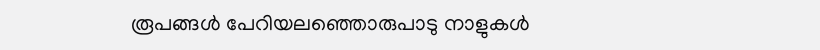രൂപങ്ങൾ പേറിയലഞ്ഞൊരുപാടു നാളുകൾ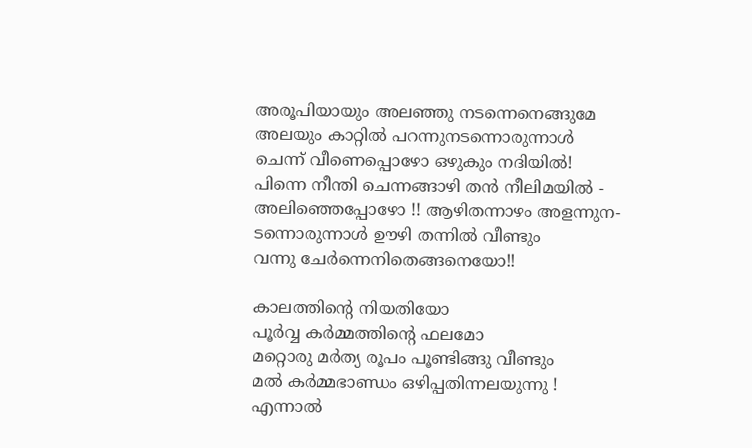അരൂപിയായും അലഞ്ഞു നടന്നെനെങ്ങുമേ
അലയും കാറ്റിൽ പറന്നുനടന്നൊരുന്നാൾ
ചെന്ന് വീണെപ്പൊഴോ ഒഴുകും നദിയിൽ!
പിന്നെ നീന്തി ചെന്നങ്ങാഴി തൻ നീലിമയിൽ -
അലിഞ്ഞെപ്പോഴോ !! ആഴിതന്നാഴം അളന്നുന-
ടന്നൊരുന്നാൾ ഊഴി തന്നിൽ വീണ്ടും
വന്നു ചേർന്നെനിതെങ്ങനെയോ!!

കാലത്തിന്റെ നിയതിയോ
പൂർവ്വ കർമ്മത്തിന്റെ ഫലമോ
മറ്റൊരു മർത്യ രൂപം പൂണ്ടിങ്ങു വീണ്ടും
മൽ കർമ്മഭാണ്ഡം ഒഴിപ്പതിന്നലയുന്നു !
എന്നാൽ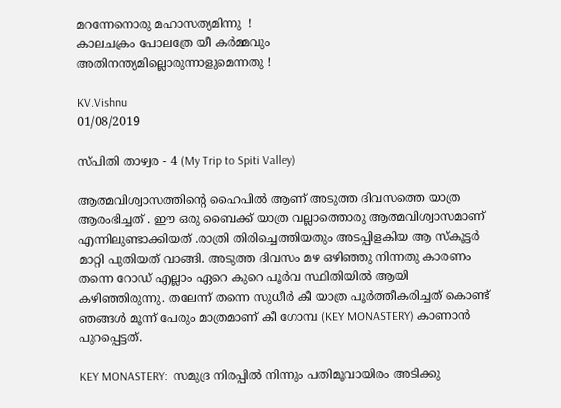മറന്നേനൊരു മഹാസത്യമിന്നു  !
കാലചക്രം പോലത്രേ യീ കർമ്മവും
അതിനന്ത്യമില്ലൊരുന്നാളുമെന്നതു !

KV.Vishnu
01/08/2019

സ്പിതി താഴ്വര - 4 (My Trip to Spiti Valley)

ആത്മവിശ്വാസത്തിന്റെ ഹൈപിൽ ആണ് അടുത്ത ദിവസത്തെ യാത്ര ആരംഭിച്ചത് . ഈ ഒരു ബൈക്ക് യാത്ര വല്ലാത്തൊരു ആത്മവിശ്വാസമാണ് എന്നിലുണ്ടാക്കിയത് .രാത്രി തിരിച്ചെത്തിയതും അടപ്പിളകിയ ആ സ്കൂട്ടർ മാറ്റി പുതിയത് വാങ്ങി. അടുത്ത ദിവസം മഴ ഒഴിഞ്ഞു നിന്നതു കാരണം തന്നെ റോഡ് എല്ലാം ഏറെ കുറെ പൂർവ സ്ഥിതിയിൽ ആയി കഴിഞ്ഞിരുന്നു. തലേന്ന് തന്നെ സുധീർ കീ യാത്ര പൂർത്തീകരിച്ചത് കൊണ്ട് ഞങ്ങൾ മൂന്ന് പേരും മാത്രമാണ് കീ ഗോമ്പ (KEY MONASTERY) കാണാൻ പുറപ്പെട്ടത്.

KEY MONASTERY:  സമുദ്ര നിരപ്പിൽ നിന്നും പതിമൂവായിരം അടിക്കു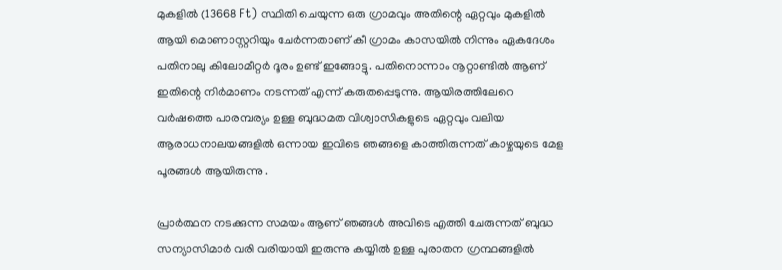മുകളിൽ (13668 Ft) സ്ഥിതി ചെയുന്ന ഒരു ഗ്രാമവും അതിന്റെ ഏറ്റവും മുകളിൽ ആയി മൊണാസ്റ്ററിയും ചേർന്നതാണ് കീ ഗ്രാമം കാസയിൽ നിന്നും ഏകദേശം പതിനാലു കിലോമീറ്റർ ദൂരം ഉണ്ട് ഇങ്ങോട്ടു. പതിനൊന്നാം നൂറ്റാണ്ടിൽ ആണ് ഇതിന്റെ നിർമാണം നടന്നത് എന്ന് കരുതപ്പെടുന്നു. ആയിരത്തിലേറെ വർഷത്തെ പാരമ്പര്യം ഉള്ള ബുദ്ധമത വിശ്വാസികളുടെ ഏറ്റവും വലിയ ആരാധനാലയങ്ങളിൽ ഒന്നായ ഇവിടെ ഞങ്ങളെ കാത്തിരുന്നത് കാഴ്ചയുടെ മേള പൂരങ്ങൾ ആയിരുന്നു .

പ്രാർത്ഥന നടക്കുന്ന സമയം ആണ് ഞങ്ങൾ അവിടെ എത്തി ചേരുന്നത് ബുദ്ധ സന്യാസിമാർ വരി വരിയായി ഇരുന്നു കയ്യിൽ ഉള്ള പുരാതന ഗ്രന്ഥങ്ങളിൽ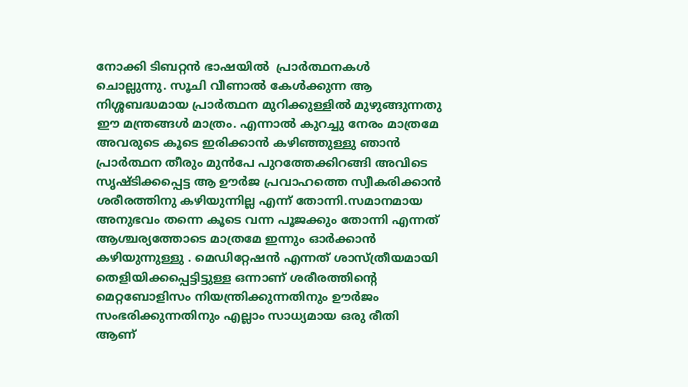നോക്കി ടിബറ്റൻ ഭാഷയിൽ  പ്രാർത്ഥനകൾ ചൊല്ലുന്നു. സൂചി വീണാൽ കേൾക്കുന്ന ആ നിശ്ശബദ്ധമായ പ്രാർത്ഥന മുറിക്കുള്ളിൽ മുഴുങ്ങുന്നതു ഈ മന്ത്രങ്ങൾ മാത്രം. എന്നാൽ കുറച്ചു നേരം മാത്രമേ അവരുടെ കൂടെ ഇരിക്കാൻ കഴിഞ്ഞുള്ളു ഞാൻ പ്രാർത്ഥന തീരും മുൻപേ പുറത്തേക്കിറങ്ങി അവിടെ സൃഷ്ടിക്കപ്പെട്ട ആ ഊർജ പ്രവാഹത്തെ സ്വീകരിക്കാൻ ശരീരത്തിനു കഴിയുന്നില്ല എന്ന് തോന്നി.സമാനമായ അനുഭവം തന്നെ കൂടെ വന്ന പൂജക്കും തോന്നി എന്നത് ആശ്ചര്യത്തോടെ മാത്രമേ ഇന്നും ഓർക്കാൻ കഴിയുന്നുള്ളു . മെഡിറ്റേഷൻ എന്നത് ശാസ്ത്രീയമായി തെളിയിക്കപ്പെട്ടിട്ടുള്ള ഒന്നാണ് ശരീരത്തിന്റെ മെറ്റബോളിസം നിയന്ത്രിക്കുന്നതിനും ഊർജം സംഭരിക്കുന്നതിനും എല്ലാം സാധ്യമായ ഒരു രീതി ആണ്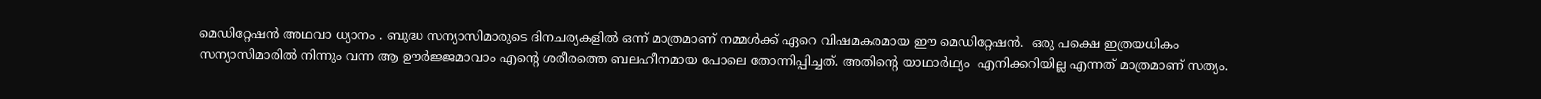മെഡിറ്റേഷൻ അഥവാ ധ്യാനം . ബുദ്ധ സന്യാസിമാരുടെ ദിനചര്യകളിൽ ഒന്ന് മാത്രമാണ് നമ്മൾക്ക് ഏറെ വിഷമകരമായ ഈ മെഡിറ്റേഷൻ.  ഒരു പക്ഷെ ഇത്രയധികം സന്യാസിമാരിൽ നിന്നും വന്ന ആ ഊർജ്ജമാവാം എന്റെ ശരീരത്തെ ബലഹീനമായ പോലെ തോന്നിപ്പിച്ചത്. അതിന്റെ യാഥാർഥ്യം  എനിക്കറിയില്ല എന്നത് മാത്രമാണ് സത്യം.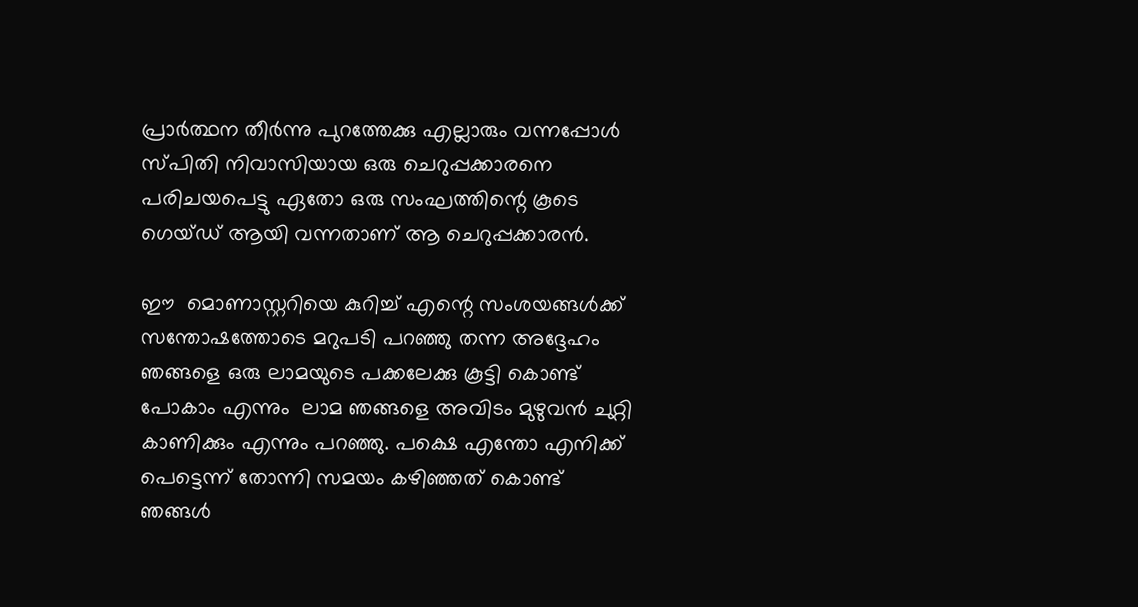പ്രാർത്ഥന തീർന്നു പുറത്തേക്കു എല്ലാരും വന്നപ്പോൾ സ്പിതി നിവാസിയായ ഒരു ചെറുപ്പക്കാരനെ പരിചയപെട്ടു ഏതോ ഒരു സംഘത്തിന്റെ കൂടെ ഗെയ്ഡ് ആയി വന്നതാണ് ആ ചെറുപ്പക്കാരൻ.

ഈ  മൊണാസ്റ്ററിയെ കുറിച്ച് എന്റെ സംശയങ്ങൾക്ക് സന്തോഷത്തോടെ മറുപടി പറഞ്ഞു തന്ന അദ്ദേഹം  ഞങ്ങളെ ഒരു ലാമയുടെ പക്കലേക്കു കൂട്ടി കൊണ്ട് പോകാം എന്നും  ലാമ ഞങ്ങളെ അവിടം മുഴുവൻ ചുറ്റി കാണിക്കും എന്നും പറഞ്ഞു. പക്ഷെ എന്തോ എനിക്ക് പെട്ടെന്ന് തോന്നി സമയം കഴിഞ്ഞത് കൊണ്ട് ഞങ്ങൾ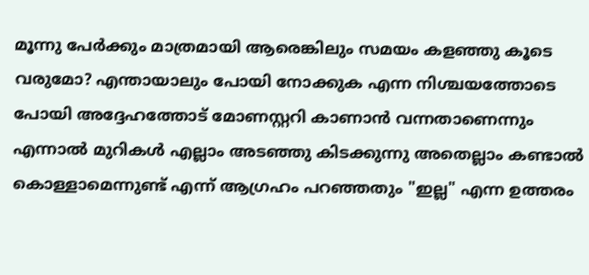മൂന്നു പേർക്കും മാത്രമായി ആരെങ്കിലും സമയം കളഞ്ഞു കൂടെ വരുമോ? എന്തായാലും പോയി നോക്കുക എന്ന നിശ്ചയത്തോടെ പോയി അദ്ദേഹത്തോട് മോണസ്റ്ററി കാണാൻ വന്നതാണെന്നും എന്നാൽ മുറികൾ എല്ലാം അടഞ്ഞു കിടക്കുന്നു അതെല്ലാം കണ്ടാൽ കൊള്ളാമെന്നുണ്ട് എന്ന് ആഗ്രഹം പറഞ്ഞതും "ഇല്ല" എന്ന ഉത്തരം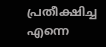പ്രതീക്ഷിച്ച എന്നെ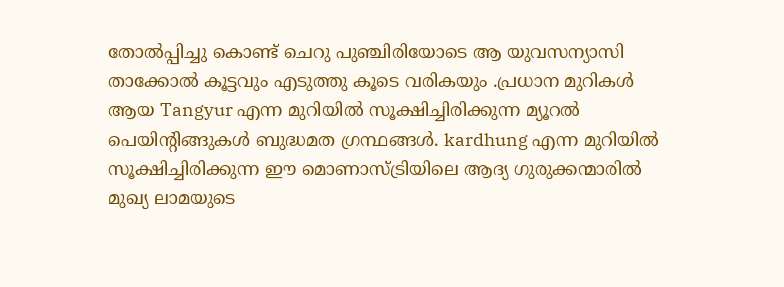തോൽപ്പിച്ചു കൊണ്ട് ചെറു പുഞ്ചിരിയോടെ ആ യുവസന്യാസി  താക്കോൽ കൂട്ടവും എടുത്തു കൂടെ വരികയും .പ്രധാന മുറികൾ ആയ Tangyur എന്ന മുറിയിൽ സൂക്ഷിച്ചിരിക്കുന്ന മ്യൂറൽ പെയിന്റിങ്ങുകൾ ബുദ്ധമത ഗ്രന്ഥങ്ങൾ. kardhung എന്ന മുറിയിൽ സൂക്ഷിച്ചിരിക്കുന്ന ഈ മൊണാസ്ട്രിയിലെ ആദ്യ ഗുരുക്കന്മാരിൽ മുഖ്യ ലാമയുടെ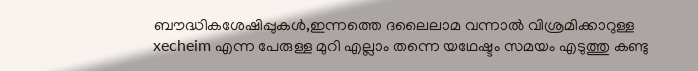ബൗദ്ധികശേഷിപ്പുകൾ,ഇന്നത്തെ ദലൈലാമ വന്നാൽ വിശ്രമിക്കാറുള്ള xecheim എന്ന പേരുള്ള മുറി എല്ലാം തന്നെ യഥേഷ്ടം സമയം എടുത്തു കണ്ടു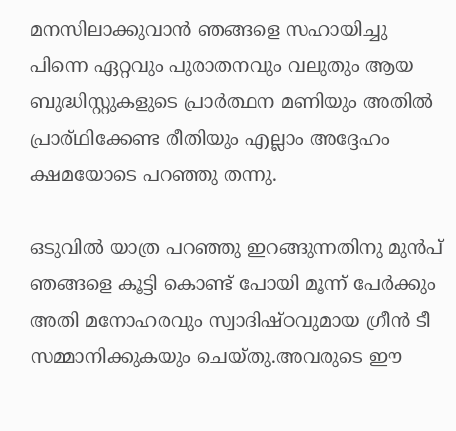മനസിലാക്കുവാൻ ഞങ്ങളെ സഹായിച്ചു പിന്നെ ഏറ്റവും പുരാതനവും വലുതും ആയ  ബുദ്ധിസ്റ്റുകളുടെ പ്രാർത്ഥന മണിയും അതിൽ പ്രാര്ഥിക്കേണ്ട രീതിയും എല്ലാം അദ്ദേഹം ക്ഷമയോടെ പറഞ്ഞു തന്നു.

ഒടുവിൽ യാത്ര പറഞ്ഞു ഇറങ്ങുന്നതിനു മുൻപ് ഞങ്ങളെ കൂട്ടി കൊണ്ട് പോയി മൂന്ന് പേർക്കും അതി മനോഹരവും സ്വാദിഷ്ഠവുമായ ഗ്രീൻ ടീ സമ്മാനിക്കുകയും ചെയ്തു.അവരുടെ ഈ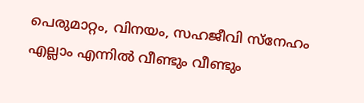പെരുമാറ്റം, വിനയം, സഹജീവി സ്നേഹം എല്ലാം എന്നിൽ വീണ്ടും വീണ്ടും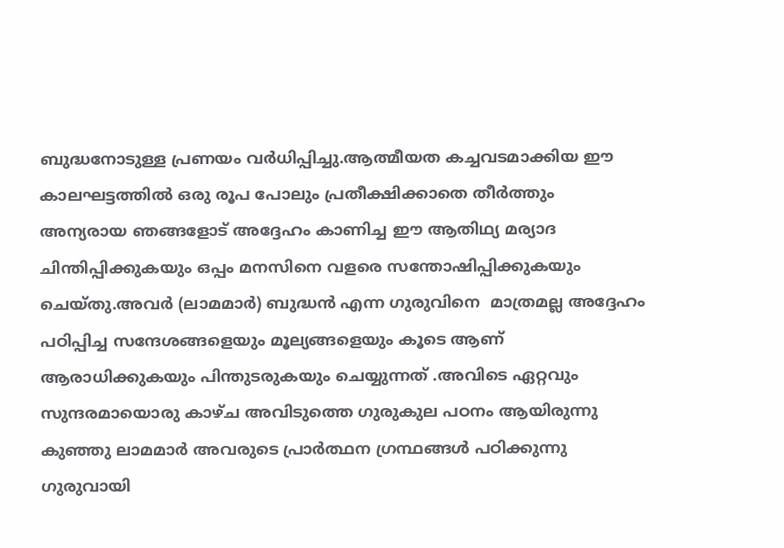ബുദ്ധനോടുള്ള പ്രണയം വർധിപ്പിച്ചു.ആത്മീയത കച്ചവടമാക്കിയ ഈ കാലഘട്ടത്തിൽ ഒരു രൂപ പോലും പ്രതീക്ഷിക്കാതെ തീർത്തും അന്യരായ ഞങ്ങളോട് അദ്ദേഹം കാണിച്ച ഈ ആതിഥ്യ മര്യാദ ചിന്തിപ്പിക്കുകയും ഒപ്പം മനസിനെ വളരെ സന്തോഷിപ്പിക്കുകയും ചെയ്തു.അവർ (ലാമമാർ) ബുദ്ധൻ എന്ന ഗുരുവിനെ  മാത്രമല്ല അദ്ദേഹം പഠിപ്പിച്ച സന്ദേശങ്ങളെയും മൂല്യങ്ങളെയും കൂടെ ആണ് ആരാധിക്കുകയും പിന്തുടരുകയും ചെയ്യുന്നത് .അവിടെ ഏറ്റവും സുന്ദരമായൊരു കാഴ്ച അവിടുത്തെ ഗുരുകുല പഠനം ആയിരുന്നു കുഞ്ഞു ലാമമാർ അവരുടെ പ്രാർത്ഥന ഗ്രന്ഥങ്ങൾ പഠിക്കുന്നു ഗുരുവായി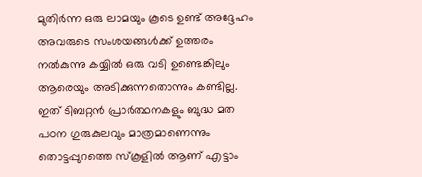മുതിർന്ന ഒരു ലാമയും കൂടെ ഉണ്ട് അദ്ദേഹം അവരുടെ സംശയങ്ങൾക്ക് ഉത്തരം നൽകുന്നു കയ്യിൽ ഒരു വടി ഉണ്ടെങ്കിലും ആരെയും അടിക്കുന്നതൊന്നും കണ്ടില്ല. ഇത് ടിബറ്റൻ പ്രാർത്ഥനകളും ബുദ്ധ മത പഠന ഗുരുകുലവും മാത്രമാണെന്നും തൊട്ടപ്പുറത്തെ സ്കൂളിൽ ആണ് എട്ടാം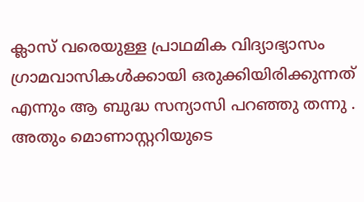ക്ലാസ് വരെയുള്ള പ്രാഥമിക വിദ്യാഭ്യാസം ഗ്രാമവാസികൾക്കായി ഒരുക്കിയിരിക്കുന്നത് എന്നും ആ ബുദ്ധ സന്യാസി പറഞ്ഞു തന്നു . അതും മൊണാസ്റ്ററിയുടെ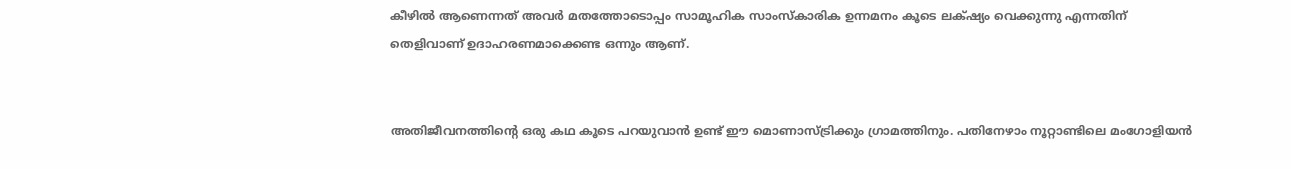കീഴിൽ ആണെന്നത് അവർ മതത്തോടൊപ്പം സാമൂഹിക സാംസ്‌കാരിക ഉന്നമനം കൂടെ ലക്‌ഷ്യം വെക്കുന്നു എന്നതിന് തെളിവാണ് ഉദാഹരണമാക്കെണ്ട ഒന്നും ആണ്.


അതിജീവനത്തിന്റെ ഒരു കഥ കൂടെ പറയുവാൻ ഉണ്ട് ഈ മൊണാസ്ട്രിക്കും ഗ്രാമത്തിനും. പതിനേഴാം നൂറ്റാണ്ടിലെ മംഗോളിയൻ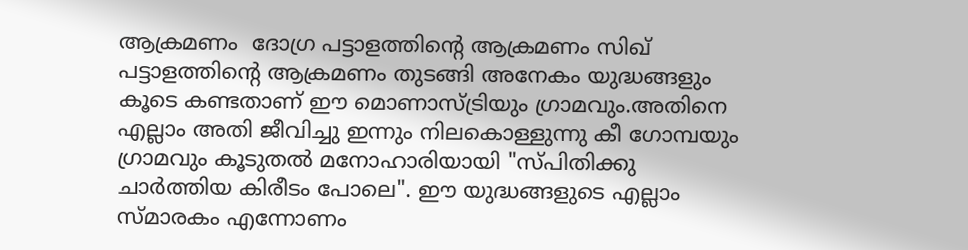ആക്രമണം  ദോഗ്ര പട്ടാളത്തിന്റെ ആക്രമണം സിഖ് പട്ടാളത്തിന്റെ ആക്രമണം തുടങ്ങി അനേകം യുദ്ധങ്ങളും കൂടെ കണ്ടതാണ് ഈ മൊണാസ്ട്രിയും ഗ്രാമവും.അതിനെ എല്ലാം അതി ജീവിച്ചു ഇന്നും നിലകൊള്ളുന്നു കീ ഗോമ്പയും ഗ്രാമവും കൂടുതൽ മനോഹാരിയായി "സ്പിതിക്കു ചാർത്തിയ കിരീടം പോലെ". ഈ യുദ്ധങ്ങളുടെ എല്ലാം സ്മാരകം എന്നോണം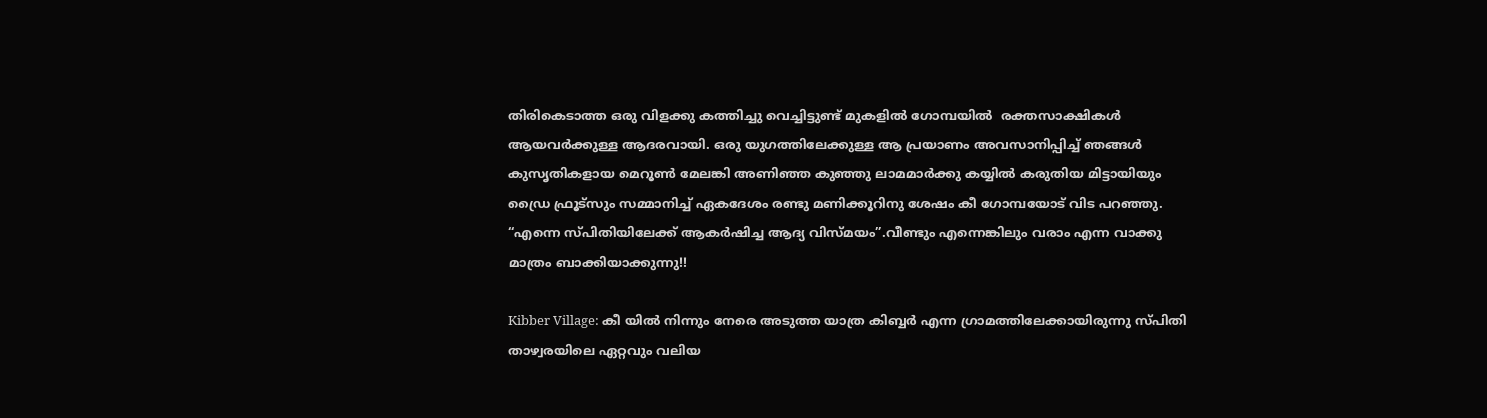തിരികെടാത്ത ഒരു വിളക്കു കത്തിച്ചു വെച്ചിട്ടുണ്ട് മുകളിൽ ഗോമ്പയിൽ  രക്തസാക്ഷികൾ ആയവർക്കുള്ള ആദരവായി. ഒരു യുഗത്തിലേക്കുള്ള ആ പ്രയാണം അവസാനിപ്പിച്ച് ഞങ്ങൾ  കുസൃതികളായ മെറൂൺ മേലങ്കി അണിഞ്ഞ കുഞ്ഞു ലാമമാർക്കു കയ്യിൽ കരുതിയ മിട്ടായിയും ഡ്രൈ ഫ്രൂട്സും സമ്മാനിച്ച് ഏകദേശം രണ്ടു മണിക്കൂറിനു ശേഷം കീ ഗോമ്പയോട് വിട പറഞ്ഞു. “എന്നെ സ്പിതിയിലേക്ക് ആകർഷിച്ച ആദ്യ വിസ്മയം”.വീണ്ടും എന്നെങ്കിലും വരാം എന്ന വാക്കു മാത്രം ബാക്കിയാക്കുന്നു!!

Kibber Village: കീ യിൽ നിന്നും നേരെ അടുത്ത യാത്ര കിബ്ബർ എന്ന ഗ്രാമത്തിലേക്കായിരുന്നു സ്പിതി താഴ്വരയിലെ ഏറ്റവും വലിയ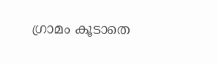ഗ്രാമം കൂടാതെ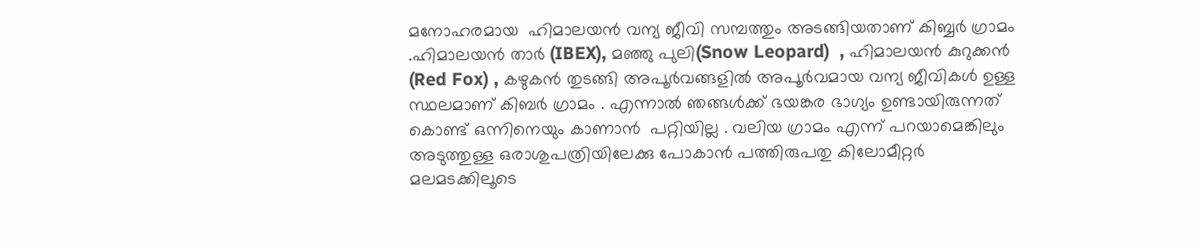മനോഹരമായ  ഹിമാലയൻ വന്യ ജീവി സമ്പത്തും അടങ്ങിയതാണ് കിബ്ബർ ഗ്രാമം .ഹിമാലയൻ താർ (IBEX), മഞ്ഞു പുലി(Snow Leopard)  , ഹിമാലയൻ കുറുക്കൻ (Red Fox) , കഴുകൻ തുടങ്ങി അപൂർവങ്ങളിൽ അപൂർവമായ വന്യ ജീവികൾ ഉള്ള സ്ഥലമാണ് കിബർ ഗ്രാമം . എന്നാൽ ഞങ്ങൾക്ക് ഭയങ്കര ഭാഗ്യം ഉണ്ടായിരുന്നത് കൊണ്ട് ഒന്നിനെയും കാണാൻ  പറ്റിയില്ല . വലിയ ഗ്രാമം എന്ന് പറയാമെങ്കിലും അടുത്തുള്ള ഒരാശുപത്രിയിലേക്കു പോകാൻ പത്തിരുപതു കിലോമീറ്റർ മലമടക്കിലൂടെ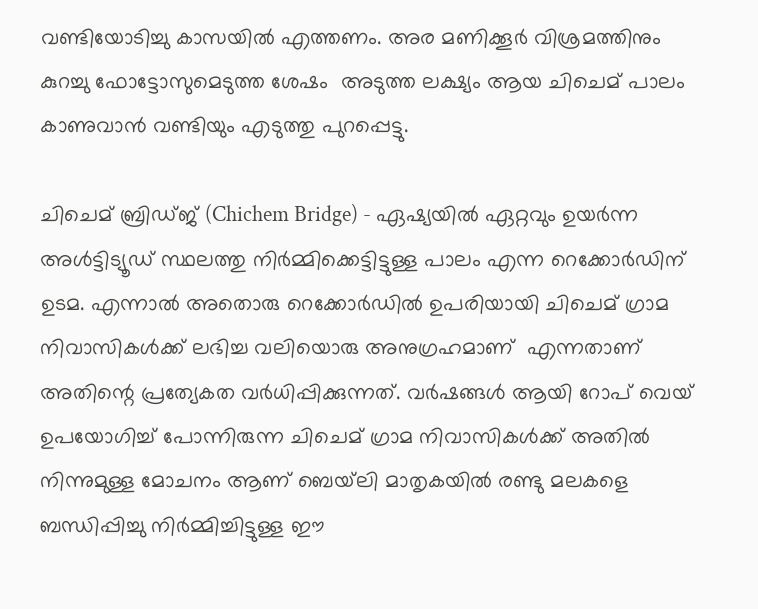വണ്ടിയോടിച്ചു കാസയിൽ എത്തണം. അര മണിക്കൂർ വിശ്രമത്തിനും കുറച്ചു ഫോട്ടോസുമെടുത്ത ശേഷം  അടുത്ത ലക്ഷ്യം ആയ ചിചെമ് പാലം കാണുവാൻ വണ്ടിയും എടുത്തു പുറപ്പെട്ടു.

ചിചെമ് ബ്രിഡ്‌ജ്‌ (Chichem Bridge) - ഏഷ്യയിൽ ഏറ്റവും ഉയർന്ന അൾട്ടിട്യൂഡ് സ്ഥലത്തു നിർമ്മിക്കെട്ടിട്ടുള്ള പാലം എന്ന റെക്കോർഡിന് ഉടമ. എന്നാൽ അതൊരു റെക്കോർഡിൽ ഉപരിയായി ചിചെമ് ഗ്രാമ നിവാസികൾക്ക്‌ ലഭിച്ച വലിയൊരു അനുഗ്രഹമാണ്  എന്നതാണ് അതിന്റെ പ്രത്യേകത വർധിപ്പിക്കുന്നത്. വർഷങ്ങൾ ആയി റോപ് വെയ് ഉപയോഗിച്ച് പോന്നിരുന്ന ചിചെമ് ഗ്രാമ നിവാസികൾക്ക്‌ അതിൽ നിന്നുമുള്ള മോചനം ആണ് ബെയ്‌ലി മാതൃകയിൽ രണ്ടു മലകളെ ബന്ധിപ്പിച്ചു നിർമ്മിച്ചിട്ടുള്ള ഈ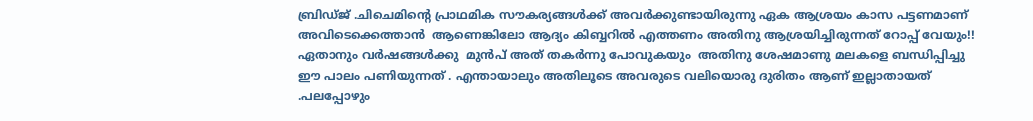ബ്രിഡ്ജ് .ചിചെമിന്റെ പ്രാഥമിക സൗകര്യങ്ങൾക്ക് അവർക്കുണ്ടായിരുന്നു ഏക ആശ്രയം കാസ പട്ടണമാണ്   അവിടെക്കെത്താൻ  ആണെങ്കിലോ ആദ്യം കിബ്ബറിൽ എത്തണം അതിനു ആശ്രയിച്ചിരുന്നത് റോപ്പ് വേയും!! ഏതാനും വർഷങ്ങൾക്കു  മുൻപ് അത് തകർന്നു പോവുകയും  അതിനു ശേഷമാണു മലകളെ ബന്ധിപ്പിച്ചു ഈ പാലം പണിയുന്നത് . എന്തായാലും അതിലൂടെ അവരുടെ വലിയൊരു ദുരിതം ആണ് ഇല്ലാതായത് .പലപ്പോഴും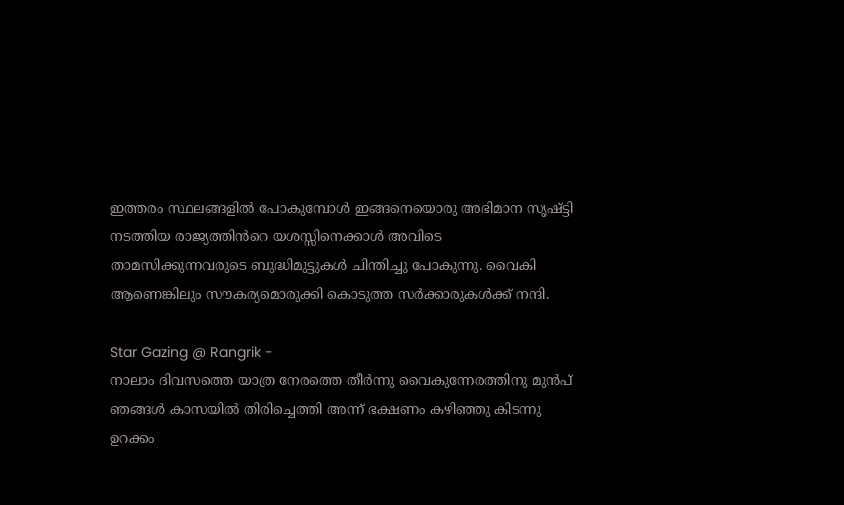ഇത്തരം സ്ഥലങ്ങളിൽ പോകുമ്പോൾ ഇങ്ങനെയൊരു അഭിമാന സൃഷ്ട്ടി നടത്തിയ രാജ്യത്തിൻറെ യശസ്സിനെക്കാൾ അവിടെ താമസിക്കുന്നവരുടെ ബുദ്ധിമുട്ടുകൾ ചിന്തിച്ചു പോകുന്നു. വൈകി ആണെങ്കിലും സൗകര്യമൊരുക്കി കൊടുത്ത സർക്കാരുകൾക്ക് നന്ദി.

Star Gazing @ Rangrik -
നാലാം ദിവസത്തെ യാത്ര നേരത്തെ തീർന്നു വൈകുന്നേരത്തിനു മുൻപ് ഞങ്ങൾ കാസയിൽ തിരിച്ചെത്തി അന്ന് ഭക്ഷണം കഴിഞ്ഞു കിടന്നു ഉറക്കം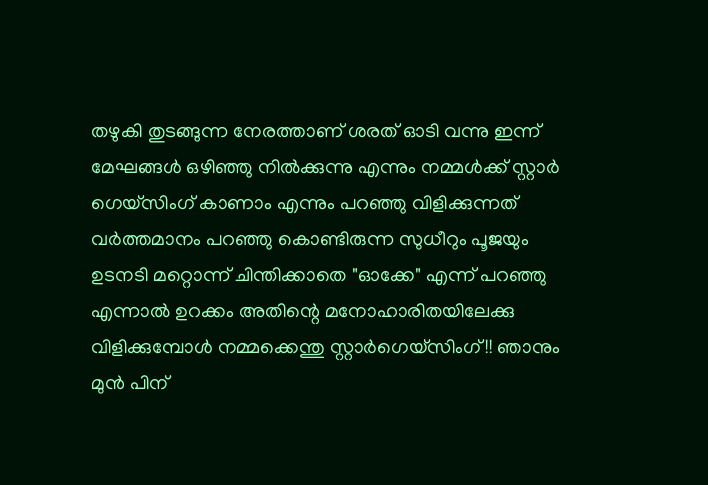തഴുകി തുടങ്ങുന്ന നേരത്താണ് ശരത് ഓടി വന്നു ഇന്ന് മേഘങ്ങൾ ഒഴിഞ്ഞു നിൽക്കുന്നു എന്നും നമ്മൾക്ക് സ്റ്റാർ ഗെയ്‌സിംഗ് കാണാം എന്നും പറഞ്ഞു വിളിക്കുന്നത് വർത്തമാനം പറഞ്ഞു കൊണ്ടിരുന്ന സുധീറും പൂജയും ഉടനടി മറ്റൊന്ന് ചിന്തിക്കാതെ "ഓക്കേ" എന്ന് പറഞ്ഞു എന്നാൽ ഉറക്കം അതിന്റെ മനോഹാരിതയിലേക്കു വിളിക്കുമ്പോൾ നമ്മക്കെന്തു സ്റ്റാർഗെയ്‌സിംഗ് !! ഞാനും മുൻ പിന്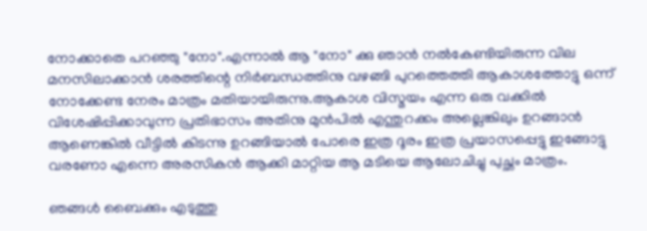നോക്കാതെ പറഞ്ഞു "നോ".എന്നാൽ ആ "നോ" ക്കു ഞാൻ നൽകേണ്ടിയിരുന്ന വില മനസിലാക്കാൻ ശരത്തിന്റെ നിർബന്ധത്തിനു വഴങ്ങി പുറത്തെത്തി ആകാശത്തോട്ടു ഒന്ന് നോക്കേണ്ട നേരം മാത്രം മതിയായിരുന്നു.ആകാശ വിസ്മയം എന്ന ഒരു വക്കിൽ വിശേഷിപ്പിക്കാവുന്ന പ്രതിഭാസം അതിനു മുൻപിൽ എന്തുറക്കം അല്ലെങ്കിലും ഉറങ്ങാൻ ആണെങ്കിൽ വീട്ടിൽ കിടന്നു ഉറങ്ങിയാൽ പോരെ ഇത്ര ദൂരം ഇത്ര പ്രയാസപ്പെട്ടു ഇങ്ങോട്ടു വരണോ എന്നെ അരസികൻ ആക്കി മാറ്റിയ ആ മടിയെ ആലോചിച്ചു പുച്ഛം മാത്രം.

ഞങ്ങൾ ബൈക്കും എടുത്തു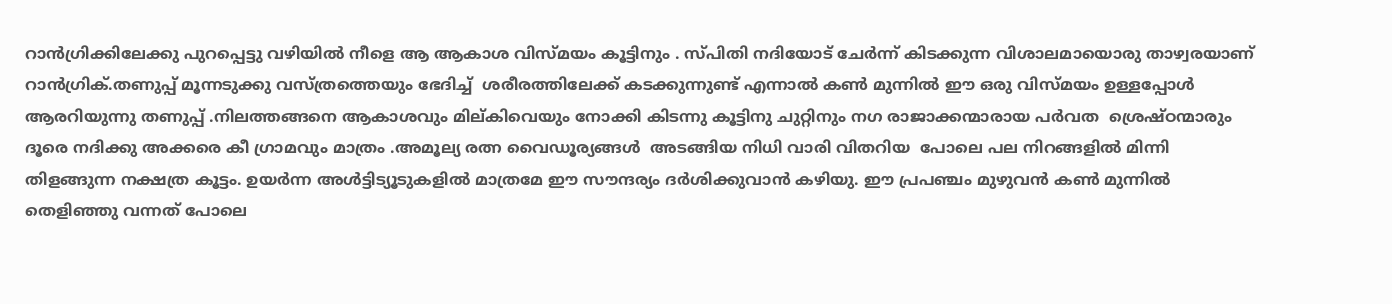റാൻഗ്രിക്കിലേക്കു പുറപ്പെട്ടു വഴിയിൽ നീളെ ആ ആകാശ വിസ്മയം കൂട്ടിനും . സ്പിതി നദിയോട് ചേർന്ന് കിടക്കുന്ന വിശാലമായൊരു താഴ്വരയാണ് റാൻഗ്രിക്.തണുപ്പ് മൂന്നടുക്കു വസ്ത്രത്തെയും ഭേദിച്ച്  ശരീരത്തിലേക്ക് കടക്കുന്നുണ്ട് എന്നാൽ കൺ മുന്നിൽ ഈ ഒരു വിസ്മയം ഉള്ളപ്പോൾ ആരറിയുന്നു തണുപ്പ് .നിലത്തങ്ങനെ ആകാശവും മില്കിവെയും നോക്കി കിടന്നു കൂട്ടിനു ചുറ്റിനും നഗ രാജാക്കന്മാരായ പർവത  ശ്രെഷ്ഠന്മാരും ദൂരെ നദിക്കു അക്കരെ കീ ഗ്രാമവും മാത്രം .അമൂല്യ രത്ന വൈഡൂര്യങ്ങൾ  അടങ്ങിയ നിധി വാരി വിതറിയ  പോലെ പല നിറങ്ങളിൽ മിന്നി തിളങ്ങുന്ന നക്ഷത്ര കൂട്ടം. ഉയർന്ന അൾട്ടിട്യൂടുകളിൽ മാത്രമേ ഈ സൗന്ദര്യം ദർശിക്കുവാൻ കഴിയു. ഈ പ്രപഞ്ചം മുഴുവൻ കൺ മുന്നിൽ തെളിഞ്ഞു വന്നത് പോലെ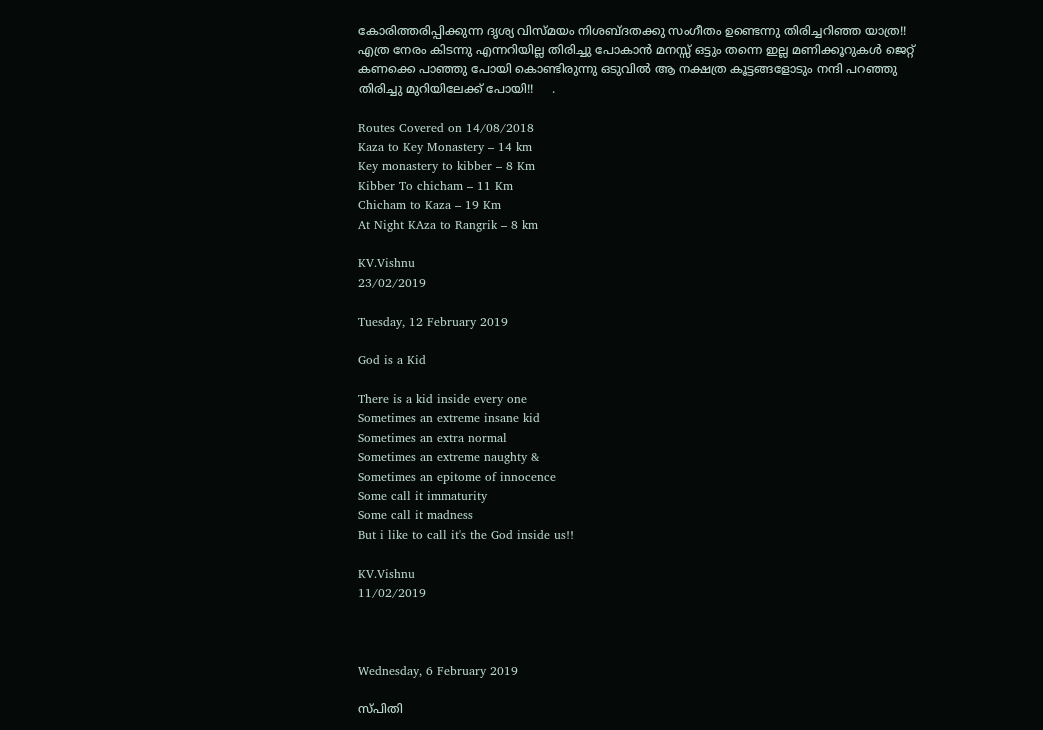കോരിത്തരിപ്പിക്കുന്ന ദൃശ്യ വിസ്മയം നിശബ്‌ദതക്കു സംഗീതം ഉണ്ടെന്നു തിരിച്ചറിഞ്ഞ യാത്ര!! എത്ര നേരം കിടന്നു എന്നറിയില്ല തിരിച്ചു പോകാൻ മനസ്സ് ഒട്ടും തന്നെ ഇല്ല മണിക്കൂറുകൾ ജെറ്റ് കണക്കെ പാഞ്ഞു പോയി കൊണ്ടിരുന്നു ഒടുവിൽ ആ നക്ഷത്ര കൂട്ടങ്ങളോടും നന്ദി പറഞ്ഞു തിരിച്ചു മുറിയിലേക്ക് പോയി!!     .

Routes Covered on 14/08/2018
Kaza to Key Monastery – 14 km
Key monastery to kibber – 8 Km
Kibber To chicham – 11 Km
Chicham to Kaza – 19 Km
At Night KAza to Rangrik – 8 km

KV.Vishnu
23/02/2019

Tuesday, 12 February 2019

God is a Kid

There is a kid inside every one
Sometimes an extreme insane kid
Sometimes an extra normal
Sometimes an extreme naughty &
Sometimes an epitome of innocence
Some call it immaturity
Some call it madness
But i like to call it's the God inside us!!

KV.Vishnu
11/02/2019



Wednesday, 6 February 2019

സ്പിതി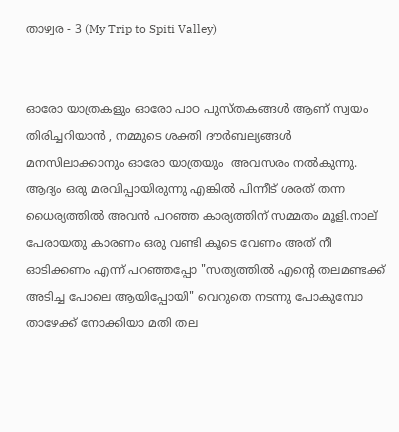താഴ്വര - 3 (My Trip to Spiti Valley)


ഓരോ യാത്രകളും ഓരോ പാഠ പുസ്തകങ്ങൾ ആണ് സ്വയം തിരിച്ചറിയാൻ , നമ്മുടെ ശക്തി ദൗർബല്യങ്ങൾ മനസിലാക്കാനും ഓരോ യാത്രയും  അവസരം നൽകുന്നു. ആദ്യം ഒരു മരവിപ്പായിരുന്നു എങ്കിൽ പിന്നീട് ശരത് തന്ന ധൈര്യത്തിൽ അവൻ പറഞ്ഞ കാര്യത്തിന് സമ്മതം മൂളി.നാല് പേരായതു കാരണം ഒരു വണ്ടി കൂടെ വേണം അത് നീ ഓടിക്കണം എന്ന് പറഞ്ഞപ്പോ "സത്യത്തിൽ എന്റെ തലമണ്ടക്ക് അടിച്ച പോലെ ആയിപ്പോയി" വെറുതെ നടന്നു പോകുമ്പോ താഴേക്ക് നോക്കിയാ മതി തല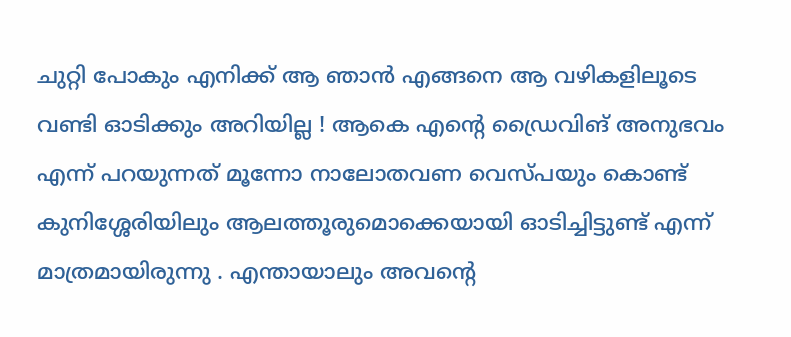ചുറ്റി പോകും എനിക്ക് ആ ഞാൻ എങ്ങനെ ആ വഴികളിലൂടെ വണ്ടി ഓടിക്കും അറിയില്ല ! ആകെ എന്റെ ഡ്രൈവിങ് അനുഭവം എന്ന് പറയുന്നത് മൂന്നോ നാലോതവണ വെസ്പയും കൊണ്ട് കുനിശ്ശേരിയിലും ആലത്തൂരുമൊക്കെയായി ഓടിച്ചിട്ടുണ്ട് എന്ന് മാത്രമായിരുന്നു . എന്തായാലും അവന്റെ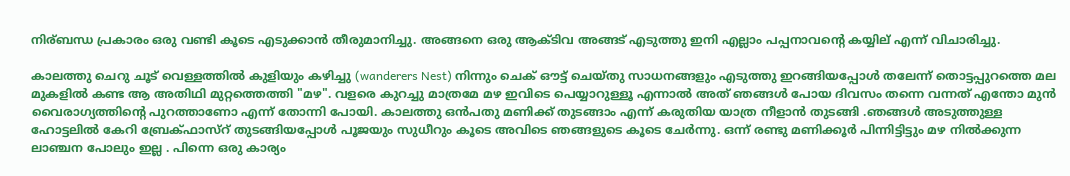നിര്ബന്ധ പ്രകാരം ഒരു വണ്ടി കൂടെ എടുക്കാൻ തീരുമാനിച്ചു. അങ്ങനെ ഒരു ആക്ടിവ അങ്ങട് എടുത്തു ഇനി എല്ലാം പപ്പനാവന്റെ കയ്യില് എന്ന് വിചാരിച്ചു.

കാലത്തു ചെറു ചൂട് വെള്ളത്തിൽ കുളിയും കഴിച്ചു (wanderers Nest) നിന്നും ചെക് ഔട്ട് ചെയ്തു സാധനങ്ങളും എടുത്തു ഇറങ്ങിയപ്പോൾ തലേന്ന് തൊട്ടപ്പുറത്തെ മല മുകളിൽ കണ്ട ആ അതിഥി മുറ്റത്തെത്തി "മഴ". വളരെ കുറച്ചു മാത്രമേ മഴ ഇവിടെ പെയ്യാറുള്ളൂ എന്നാൽ അത് ഞങ്ങൾ പോയ ദിവസം തന്നെ വന്നത് എന്തോ മുൻ വൈരാഗ്യത്തിന്റെ പുറത്താണോ എന്ന് തോന്നി പോയി. കാലത്തു ഒൻപതു മണിക്ക് തുടങ്ങാം എന്ന് കരുതിയ യാത്ര നീളാൻ തുടങ്ങി .ഞങ്ങൾ അടുത്തുള്ള ഹോട്ടലിൽ കേറി ബ്രേക്ഫാസ്റ് തുടങ്ങിയപ്പോൾ പൂജയും സുധീറും കൂടെ അവിടെ ഞങ്ങളുടെ കൂടെ ചേർന്നു. ഒന്ന് രണ്ടു മണിക്കൂർ പിന്നിട്ടിട്ടും മഴ നിൽക്കുന്ന ലാഞ്ചന പോലും ഇല്ല . പിന്നെ ഒരു കാര്യം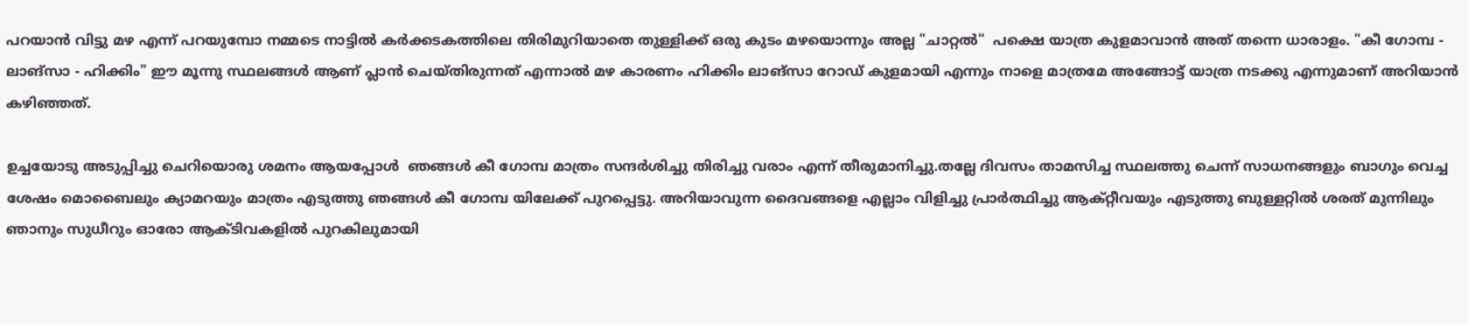പറയാൻ വിട്ടു മഴ എന്ന് പറയുമ്പോ നമ്മടെ നാട്ടിൽ കർക്കടകത്തിലെ തിരിമുറിയാതെ തുള്ളിക്ക് ഒരു കുടം മഴയൊന്നും അല്ല "ചാറ്റൽ"  പക്ഷെ യാത്ര കുളമാവാൻ അത് തന്നെ ധാരാളം. "കീ ഗോമ്പ - ലാങ്‌സാ - ഹിക്കിം" ഈ മൂന്നു സ്ഥലങ്ങൾ ആണ് പ്ലാൻ ചെയ്തിരുന്നത് എന്നാൽ മഴ കാരണം ഹിക്കിം ലാങ്‌സാ റോഡ് കുളമായി എന്നും നാളെ മാത്രമേ അങ്ങോട്ട് യാത്ര നടക്കു എന്നുമാണ് അറിയാൻ കഴിഞ്ഞത്.

ഉച്ചയോടു അടുപ്പിച്ചു ചെറിയൊരു ശമനം ആയപ്പോൾ  ഞങ്ങൾ കീ ഗോമ്പ മാത്രം സന്ദർശിച്ചു തിരിച്ചു വരാം എന്ന് തീരുമാനിച്ചു.തല്ലേ ദിവസം താമസിച്ച സ്ഥലത്തു ചെന്ന് സാധനങ്ങളും ബാഗും വെച്ച ശേഷം മൊബൈലും ക്യാമറയും മാത്രം എടുത്തു ഞങ്ങൾ കീ ഗോമ്പ യിലേക്ക് പുറപ്പെട്ടു. അറിയാവുന്ന ദൈവങ്ങളെ എല്ലാം വിളിച്ചു പ്രാർത്ഥിച്ചു ആക്റ്റീവയും എടുത്തു ബുള്ളറ്റിൽ ശരത് മുന്നിലും ഞാനും സുധീറും ഓരോ ആക്ടിവകളിൽ പുറകിലുമായി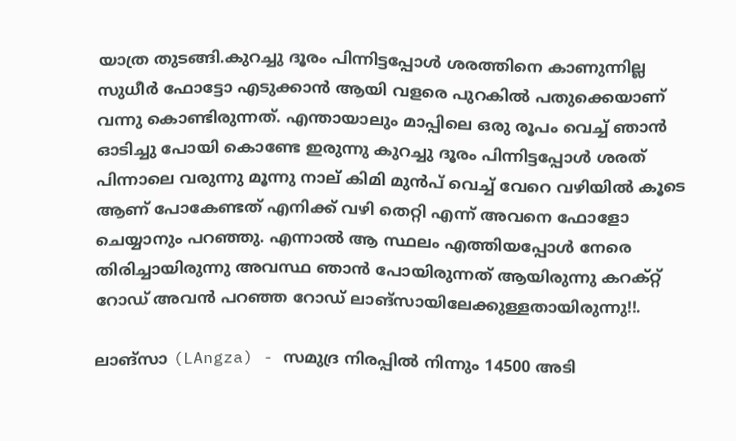യാത്ര തുടങ്ങി.കുറച്ചു ദൂരം പിന്നിട്ടപ്പോൾ ശരത്തിനെ കാണുന്നില്ല സുധീർ ഫോട്ടോ എടുക്കാൻ ആയി വളരെ പുറകിൽ പതുക്കെയാണ് വന്നു കൊണ്ടിരുന്നത്. എന്തായാലും മാപ്പിലെ ഒരു രൂപം വെച്ച് ഞാൻ ഓടിച്ചു പോയി കൊണ്ടേ ഇരുന്നു കുറച്ചു ദൂരം പിന്നിട്ടപ്പോൾ ശരത് പിന്നാലെ വരുന്നു മൂന്നു നാല് കിമി മുൻപ് വെച്ച് വേറെ വഴിയിൽ കൂടെ ആണ് പോകേണ്ടത് എനിക്ക് വഴി തെറ്റി എന്ന് അവനെ ഫോളോ ചെയ്യാനും പറഞ്ഞു. എന്നാൽ ആ സ്ഥലം എത്തിയപ്പോൾ നേരെ തിരിച്ചായിരുന്നു അവസ്ഥ ഞാൻ പോയിരുന്നത് ആയിരുന്നു കറക്റ്റ് റോഡ് അവൻ പറഞ്ഞ റോഡ് ലാങ്‌സായിലേക്കുള്ളതായിരുന്നു!!.

ലാങ്‌സാ (LAngza) - സമുദ്ര നിരപ്പിൽ നിന്നും 14500 അടി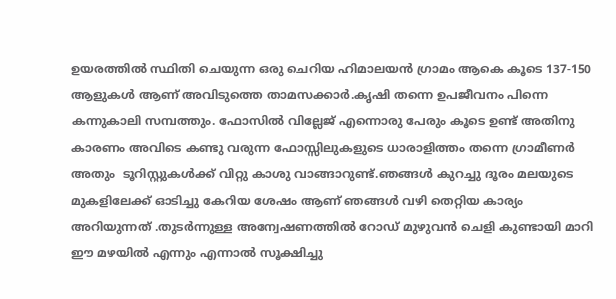ഉയരത്തിൽ സ്ഥിതി ചെയുന്ന ഒരു ചെറിയ ഹിമാലയൻ ഗ്രാമം ആകെ കൂടെ 137-150 ആളുകൾ ആണ് അവിടുത്തെ താമസക്കാർ.കൃഷി തന്നെ ഉപജീവനം പിന്നെ കന്നുകാലി സമ്പത്തും. ഫോസിൽ വില്ലേജ് എന്നൊരു പേരും കൂടെ ഉണ്ട് അതിനു കാരണം അവിടെ കണ്ടു വരുന്ന ഫോസ്സിലുകളുടെ ധാരാളിത്തം തന്നെ ഗ്രാമീണർ അതും  ടൂറിസ്റ്റുകൾക്ക് വിറ്റു കാശു വാങ്ങാറുണ്ട്.ഞങ്ങൾ കുറച്ചു ദൂരം മലയുടെ മുകളിലേക്ക് ഓടിച്ചു കേറിയ ശേഷം ആണ് ഞങ്ങൾ വഴി തെറ്റിയ കാര്യം അറിയുന്നത് .തുടർന്നുള്ള അന്വേഷണത്തിൽ റോഡ് മുഴുവൻ ചെളി കുണ്ടായി മാറി ഈ മഴയിൽ എന്നും എന്നാൽ സൂക്ഷിച്ചു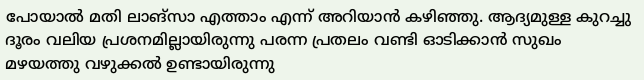പോയാൽ മതി ലാങ്‌സാ എത്താം എന്ന് അറിയാൻ കഴിഞ്ഞു. ആദ്യമുള്ള കുറച്ചു ദൂരം വലിയ പ്രശനമില്ലായിരുന്നു പരന്ന പ്രതലം വണ്ടി ഓടിക്കാൻ സുഖം മഴയത്തു വഴുക്കൽ ഉണ്ടായിരുന്നു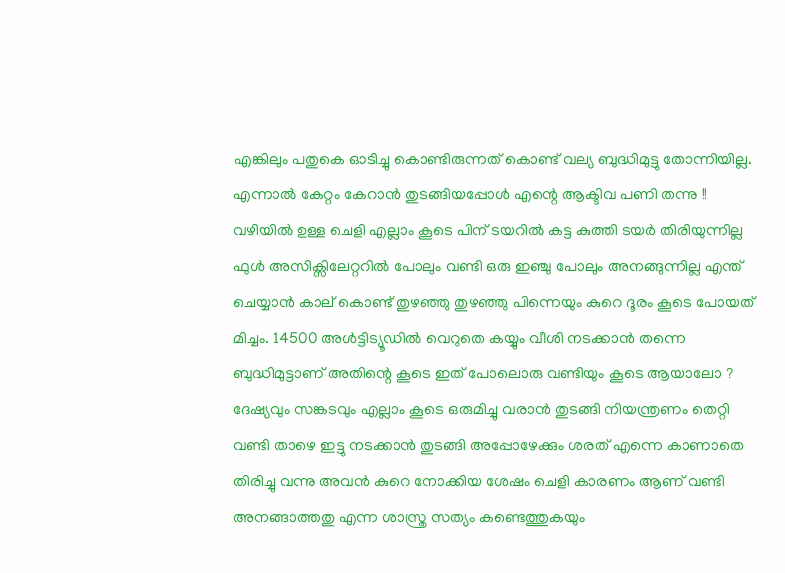എങ്കിലും പതുകെ ഓടിച്ചു കൊണ്ടിരുന്നത് കൊണ്ട് വല്യ ബുദ്ധിമുട്ടു തോന്നിയില്ല. എന്നാൽ കേറ്റം കേറാൻ തുടങ്ങിയപ്പോൾ എന്റെ ആക്ടിവ പണി തന്നു !!
വഴിയിൽ ഉള്ള ചെളി എല്ലാം കൂടെ പിന് ടയറിൽ കട്ട കുത്തി ടയർ തിരിയുന്നില്ല ഫുൾ അസിക്സിലേറ്ററിൽ പോലും വണ്ടി ഒരു ഇഞ്ചു പോലും അനങ്ങുന്നില്ല എന്ത് ചെയ്യാൻ കാല് കൊണ്ട് തുഴഞ്ഞു തുഴഞ്ഞു പിന്നെയും കുറെ ദൂരം കൂടെ പോയത് മിച്ചം. 14500 അൾട്ടിട്യൂഡിൽ വെറുതെ കയ്യും വീശി നടക്കാൻ തന്നെ ബുദ്ധിമുട്ടാണ് അതിന്റെ കൂടെ ഇത് പോലൊരു വണ്ടിയും കൂടെ ആയാലോ ? ദേഷ്യവും സങ്കടവും എല്ലാം കൂടെ ഒരുമിച്ചു വരാൻ തുടങ്ങി നിയന്ത്രണം തെറ്റി വണ്ടി താഴെ ഇട്ടു നടക്കാൻ തുടങ്ങി അപ്പോഴേക്കും ശരത് എന്നെ കാണാതെ തിരിച്ചു വന്നു അവൻ കുറെ നോക്കിയ ശേഷം ചെളി കാരണം ആണ് വണ്ടി അനങ്ങാത്തതു എന്ന ശാസ്ത്ര സത്യം കണ്ടെത്തുകയും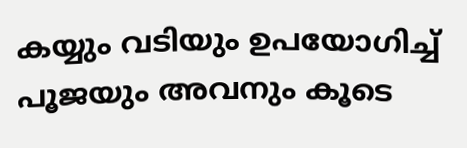കയ്യും വടിയും ഉപയോഗിച്ച് പൂജയും അവനും കൂടെ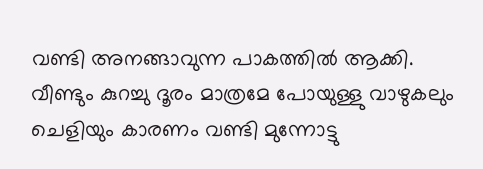വണ്ടി അനങ്ങാവുന്ന പാകത്തിൽ ആക്കി. വീണ്ടും കുറച്ചു ദൂരം മാത്രമേ പോയുള്ളു വാഴുകലും ചെളിയും കാരണം വണ്ടി മുന്നോട്ടു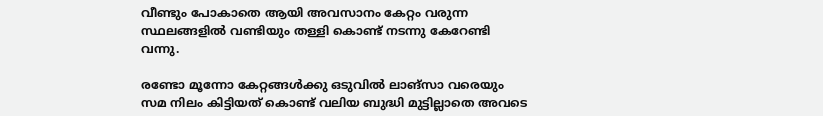വീണ്ടും പോകാതെ ആയി അവസാനം കേറ്റം വരുന്ന സ്ഥലങ്ങളിൽ വണ്ടിയും തള്ളി കൊണ്ട് നടന്നു കേറേണ്ടി വന്നു.

രണ്ടോ മൂന്നോ കേറ്റങ്ങൾക്കു ഒടുവിൽ ലാങ്‌സാ വരെയും സമ നിലം കിട്ടിയത് കൊണ്ട് വലിയ ബുദ്ധി മുട്ടില്ലാതെ അവടെ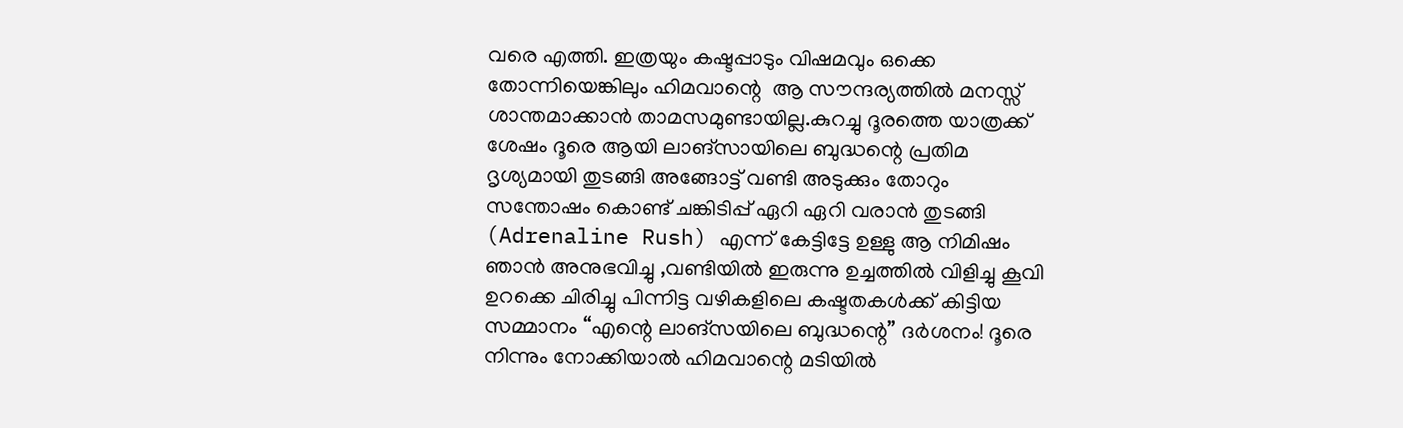വരെ എത്തി. ഇത്രയും കഷ്ടപ്പാടും വിഷമവും ഒക്കെ തോന്നിയെങ്കിലും ഹിമവാന്റെ  ആ സൗന്ദര്യത്തിൽ മനസ്സ് ശാന്തമാക്കാൻ താമസമുണ്ടായില്ല.കുറച്ചു ദൂരത്തെ യാത്രക്ക് ശേഷം ദൂരെ ആയി ലാങ്‌സായിലെ ബുദ്ധന്റെ പ്രതിമ ദൃശ്യമായി തുടങ്ങി അങ്ങോട്ട് വണ്ടി അടുക്കും തോറും സന്തോഷം കൊണ്ട് ചങ്കിടിപ്പ് ഏറി ഏറി വരാൻ തുടങ്ങി (Adrenaline Rush) എന്ന് കേട്ടിട്ടേ ഉള്ളു ആ നിമിഷം ഞാൻ അനുഭവിച്ചു ,വണ്ടിയിൽ ഇരുന്നു ഉച്ചത്തിൽ വിളിച്ചു കൂവി ഉറക്കെ ചിരിച്ചു പിന്നിട്ട വഴികളിലെ കഷ്ടതകൾക്ക് കിട്ടിയ സമ്മാനം “എന്റെ ലാങ്‌സയിലെ ബുദ്ധന്റെ” ദർശനം! ദൂരെ നിന്നും നോക്കിയാൽ ഹിമവാന്റെ മടിയിൽ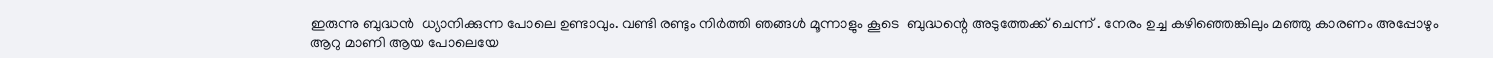ഇരുന്നു ബുദ്ധൻ  ധ്യാനിക്കുന്ന പോലെ ഉണ്ടാവും. വണ്ടി രണ്ടും നിർത്തി ഞങ്ങൾ മൂന്നാളും കൂടെ  ബുദ്ധന്റെ അടുത്തേക്ക് ചെന്ന് . നേരം ഉച്ച കഴിഞ്ഞെങ്കിലും മഞ്ഞു കാരണം അപ്പോഴും ആറു മാണി ആയ പോലെയേ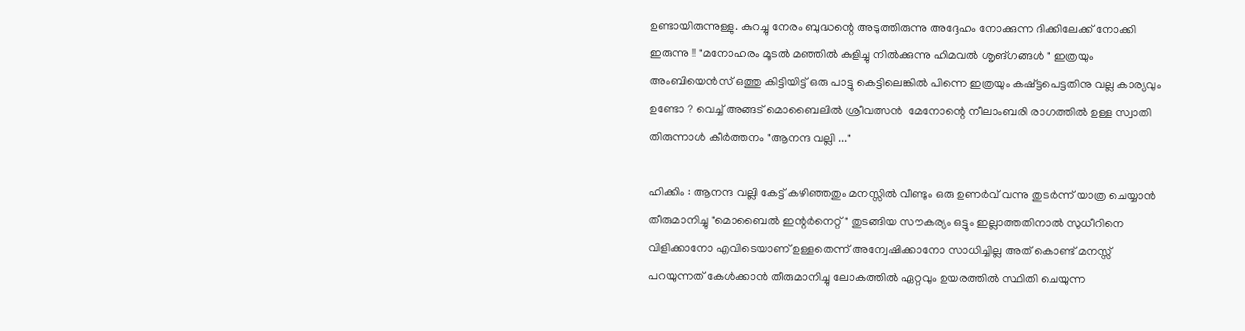ഉണ്ടായിരുന്നുള്ളു. കുറച്ചു നേരം ബുദ്ധന്റെ അടുത്തിരുന്നു അദ്ദേഹം നോക്കുന്ന ദിക്കിലേക്ക് നോക്കി ഇരുന്നു !! "മനോഹരം മൂടൽ മഞ്ഞിൽ കുളിച്ചു നിൽക്കുന്നു ഹിമവൽ ശൃങ്ഗങ്ങൾ " ഇത്രയും അംബിയെൻസ് ഒത്തു കിട്ടിയിട്ട് ഒരു പാട്ടു കെട്ടിലെങ്കിൽ പിന്നെ ഇത്രയും കഷ്ട്ടപെട്ടതിനു വല്ല കാര്യവും ഉണ്ടോ ? വെച്ച് അങ്ങട് മൊബൈലിൽ ശ്രീവത്സൻ  മേനോന്റെ നീലാംബരി രാഗത്തിൽ ഉള്ള സ്വാതി തിരുന്നാൾ കീർത്തനം "ആനന്ദ വല്ലി ..."

ഹിക്കിം : ആനന്ദ വല്ലി കേട്ട് കഴിഞ്ഞതും മനസ്സിൽ വീണ്ടും ഒരു ഉണർവ് വന്നു തുടർന്ന് യാത്ര ചെയ്യാൻ തീരുമാനിച്ചു "മൊബൈൽ ഇന്റർനെറ്റ് " തുടങ്ങിയ സൗകര്യം ഒട്ടും ഇല്ലാത്തതിനാൽ സുധീറിനെ വിളിക്കാനോ എവിടെയാണ് ഉള്ളതെന്ന് അന്വേഷിക്കാനോ സാധിച്ചില്ല അത് കൊണ്ട് മനസ്സ് പറയുന്നത് കേൾക്കാൻ തീരുമാനിച്ചു ലോകത്തിൽ ഏറ്റവും ഉയരത്തിൽ സ്ഥിതി ചെയുന്ന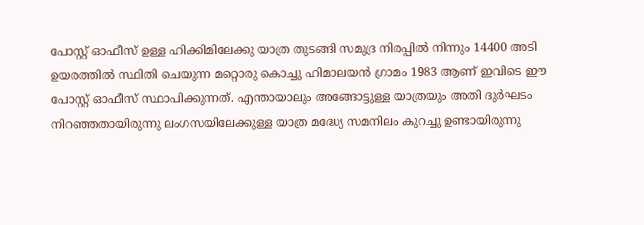പോസ്റ്റ് ഓഫീസ് ഉള്ള ഹിക്കിമിലേക്കു യാത്ര തുടങ്ങി സമുദ്ര നിരപ്പിൽ നിന്നും 14400 അടി ഉയരത്തിൽ സ്ഥിതി ചെയുന്ന മറ്റൊരു കൊച്ചു ഹിമാലയൻ ഗ്രാമം 1983 ആണ് ഇവിടെ ഈ പോസ്റ്റ് ഓഫീസ് സ്ഥാപിക്കുന്നത്. എന്തായാലും അങ്ങോട്ടുള്ള യാത്രയും അതി ദുർഘടം നിറഞ്ഞതായിരുന്നു ലംഗസയിലേക്കുള്ള യാത്ര മദ്ധ്യേ സമനിലം കുറച്ചു ഉണ്ടായിരുന്നു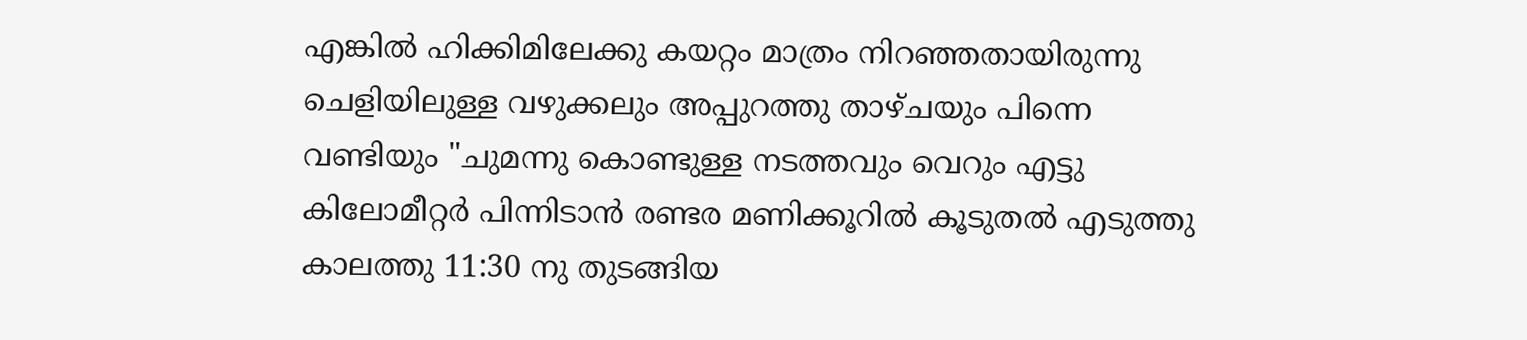എങ്കിൽ ഹിക്കിമിലേക്കു കയറ്റം മാത്രം നിറഞ്ഞതായിരുന്നു ചെളിയിലുള്ള വഴുക്കലും അപ്പുറത്തു താഴ്ചയും പിന്നെ വണ്ടിയും "ചുമന്നു കൊണ്ടുള്ള നടത്തവും വെറും എട്ടു കിലോമീറ്റർ പിന്നിടാൻ രണ്ടര മണിക്കൂറിൽ കൂടുതൽ എടുത്തു കാലത്തു 11:30 നു തുടങ്ങിയ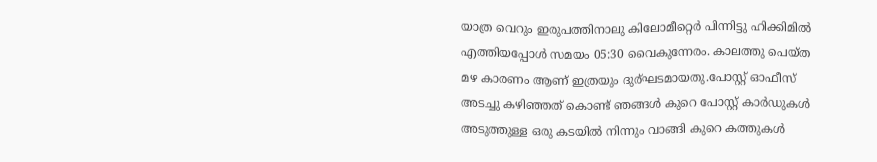യാത്ര വെറും ഇരുപത്തിനാലു കിലോമീറ്റെർ പിന്നിട്ടു ഹിക്കിമിൽ എത്തിയപ്പോൾ സമയം 05:30 വൈകുന്നേരം. കാലത്തു പെയ്ത മഴ കാരണം ആണ് ഇത്രയും ദുര്ഘടമായതു.പോസ്റ്റ് ഓഫീസ് അടച്ചു കഴിഞ്ഞത് കൊണ്ട് ഞങ്ങൾ കുറെ പോസ്റ്റ് കാർഡുകൾ അടുത്തുള്ള ഒരു കടയിൽ നിന്നും വാങ്ങി കുറെ കത്തുകൾ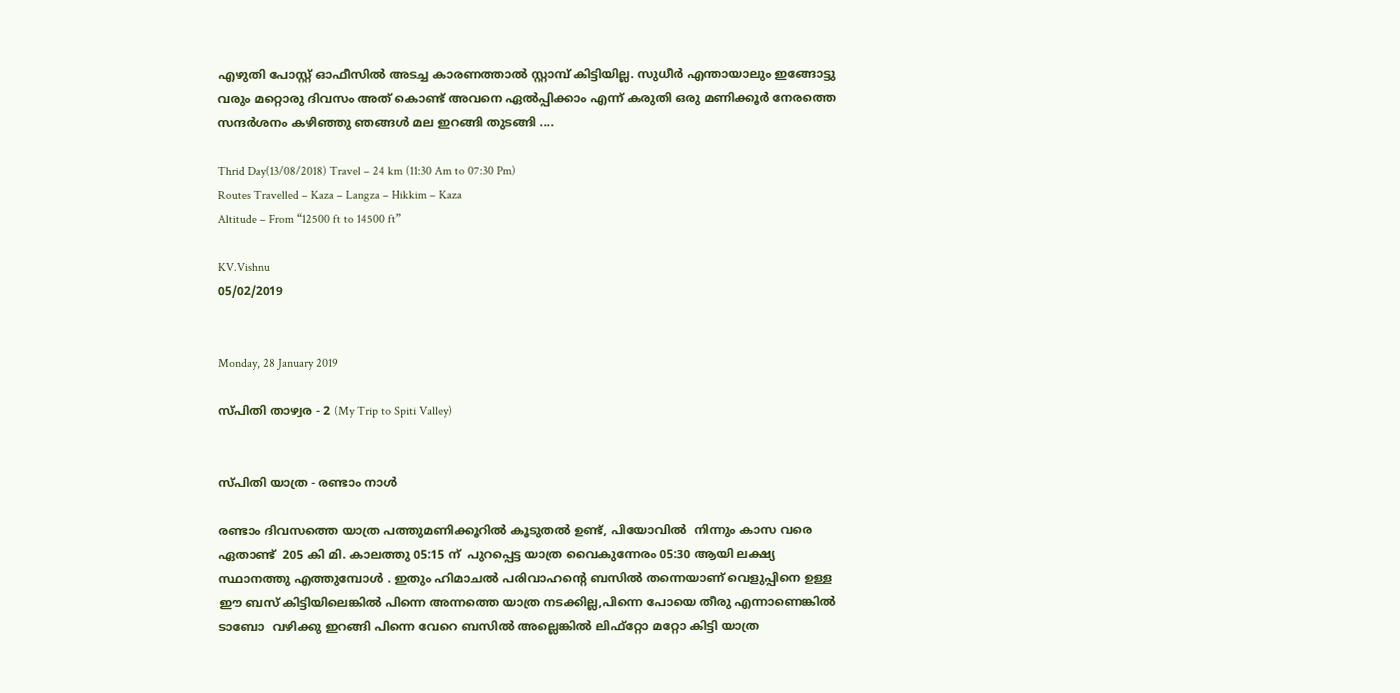എഴുതി പോസ്റ്റ് ഓഫീസിൽ അടച്ച കാരണത്താൽ സ്റ്റാമ്പ് കിട്ടിയില്ല. സുധീർ എന്തായാലും ഇങ്ങോട്ടു വരും മറ്റൊരു ദിവസം അത് കൊണ്ട് അവനെ ഏൽപ്പിക്കാം എന്ന് കരുതി ഒരു മണിക്കൂർ നേരത്തെ സന്ദർശനം കഴിഞ്ഞു ഞങ്ങൾ മല ഇറങ്ങി തുടങ്ങി ....

Thrid Day(13/08/2018) Travel – 24 km (11:30 Am to 07:30 Pm)
Routes Travelled – Kaza – Langza – Hikkim – Kaza
Altitude – From “12500 ft to 14500 ft”

KV.Vishnu
05/02/2019


Monday, 28 January 2019

സ്പിതി താഴ്വര - 2 (My Trip to Spiti Valley)


സ്പിതി യാത്ര - രണ്ടാം നാൾ

രണ്ടാം ദിവസത്തെ യാത്ര പത്തുമണിക്കൂറിൽ കൂടുതൽ ഉണ്ട്, പിയോവിൽ  നിന്നും കാസ വരെ ഏതാണ്ട്  205 കി മി. കാലത്തു 05:15 ന്  പുറപ്പെട്ട യാത്ര വൈകുന്നേരം 05:30 ആയി ലക്ഷ്യ സ്ഥാനത്തു എത്തുമ്പോൾ . ഇതും ഹിമാചൽ പരിവാഹന്റെ ബസിൽ തന്നെയാണ് വെളുപ്പിനെ ഉള്ള ഈ ബസ് കിട്ടിയിലെങ്കിൽ പിന്നെ അന്നത്തെ യാത്ര നടക്കില്ല,പിന്നെ പോയെ തീരു എന്നാണെങ്കിൽ  ടാബോ  വഴിക്കു ഇറങ്ങി പിന്നെ വേറെ ബസിൽ അല്ലെങ്കിൽ ലിഫ്റ്റോ മറ്റോ കിട്ടി യാത്ര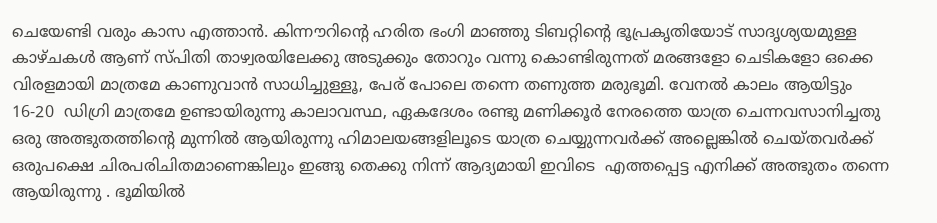ചെയേണ്ടി വരും കാസ എത്താൻ. കിന്നൗറിന്റെ ഹരിത ഭംഗി മാഞ്ഞു ടിബറ്റിന്റെ ഭൂപ്രകൃതിയോട് സാദൃശ്യയമുള്ള കാഴ്ചകൾ ആണ് സ്പിതി താഴ്വരയിലേക്കു അടുക്കും തോറും വന്നു കൊണ്ടിരുന്നത് മരങ്ങളോ ചെടികളോ ഒക്കെ  വിരളമായി മാത്രമേ കാണുവാൻ സാധിച്ചുള്ളൂ, പേര് പോലെ തന്നെ തണുത്ത മരുഭൂമി. വേനൽ കാലം ആയിട്ടും 16-20  ഡിഗ്രി മാത്രമേ ഉണ്ടായിരുന്നു കാലാവസ്ഥ, ഏകദേശം രണ്ടു മണിക്കൂർ നേരത്തെ യാത്ര ചെന്നവസാനിച്ചതു ഒരു അത്ഭുതത്തിന്റെ മുന്നിൽ ആയിരുന്നു ഹിമാലയങ്ങളിലൂടെ യാത്ര ചെയ്യുന്നവർക്ക് അല്ലെങ്കിൽ ചെയ്തവർക്ക്  ഒരുപക്ഷെ ചിരപരിചിതമാണെങ്കിലും ഇങ്ങു തെക്കു നിന്ന് ആദ്യമായി ഇവിടെ  എത്തപ്പെട്ട എനിക്ക് അത്ഭുതം തന്നെ ആയിരുന്നു . ഭൂമിയിൽ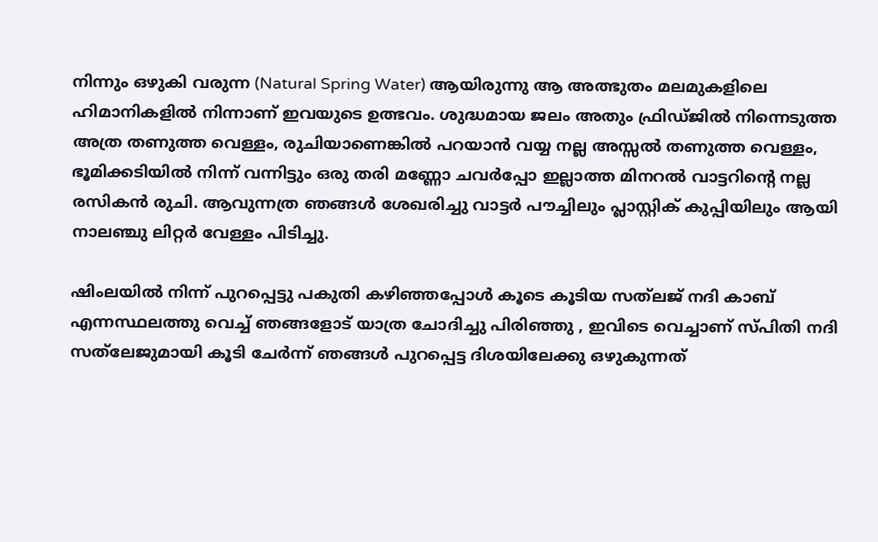നിന്നും ഒഴുകി വരുന്ന (Natural Spring Water) ആയിരുന്നു ആ അത്ഭുതം മലമുകളിലെ   ഹിമാനികളിൽ നിന്നാണ് ഇവയുടെ ഉത്ഭവം. ശുദ്ധമായ ജലം അതും ഫ്രിഡ്ജിൽ നിന്നെടുത്ത അത്ര തണുത്ത വെള്ളം, രുചിയാണെങ്കിൽ പറയാൻ വയ്യ നല്ല അസ്സൽ തണുത്ത വെള്ളം, ഭൂമിക്കടിയിൽ നിന്ന് വന്നിട്ടും ഒരു തരി മണ്ണോ ചവർപ്പോ ഇല്ലാത്ത മിനറൽ വാട്ടറിന്റെ നല്ല രസികൻ രുചി. ആവുന്നത്ര ഞങ്ങൾ ശേഖരിച്ചു വാട്ടർ പൗച്ചിലും പ്ലാസ്റ്റിക് കുപ്പിയിലും ആയി നാലഞ്ചു ലിറ്റർ വേള്ളം പിടിച്ചു.

ഷിംലയിൽ നിന്ന് പുറപ്പെട്ടു പകുതി കഴിഞ്ഞപ്പോൾ കൂടെ കൂടിയ സത്‌ലജ് നദി കാബ് എന്നസ്ഥലത്തു വെച്ച് ഞങ്ങളോട് യാത്ര ചോദിച്ചു പിരിഞ്ഞു , ഇവിടെ വെച്ചാണ് സ്പിതി നദി സത്‍ലേജുമായി കൂടി ചേർന്ന് ഞങ്ങൾ പുറപ്പെട്ട ദിശയിലേക്കു ഒഴുകുന്നത്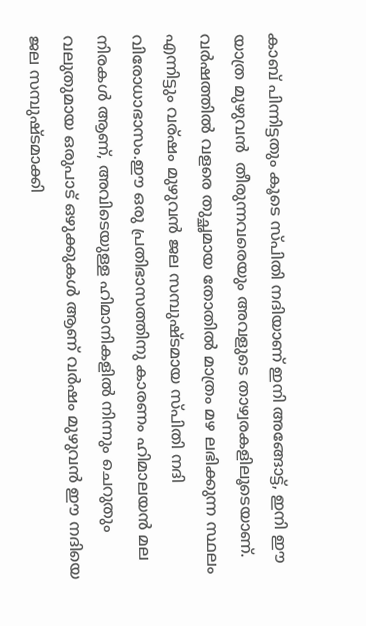കാബ് പിന്നിട്ടതും കൂടെ സ്പിതി നദിയാണ് ഇനി അങ്ങോട്ട്, ഇനി ഈ യാത്ര മുഴുവൻ  തീരുന്നവരെയും അവളുടെ താഴ്വരകളിലൂടെയാണ്. വർഷത്തിൽ വളരെ തുച്ഛമായ തോതിൽ മാത്രം മഴ ലഭിക്കുന്ന സ്ഥലം എന്നിട്ടും വര്ഷം മുഴുവൻ ജല സമ്പുഷ്ടമായ സ്പിതി നദി വിരോധാഭാസം.ഈ ഒരു പ്രതിഭാസത്തിനു കാരണം ഹിമാലയൻ മല നിരകൾ ആണ്, അവിടെയുള്ള ഹിമാനികളിൽ നിന്നും ചെറുതും വലുതുമായ ഒരുപാട് ഒഴുക്കുകൾ ആണ് വർഷം മുഴുവൻ ഈ നദിയെ ജല സമ്പുഷ്ടമാക്കി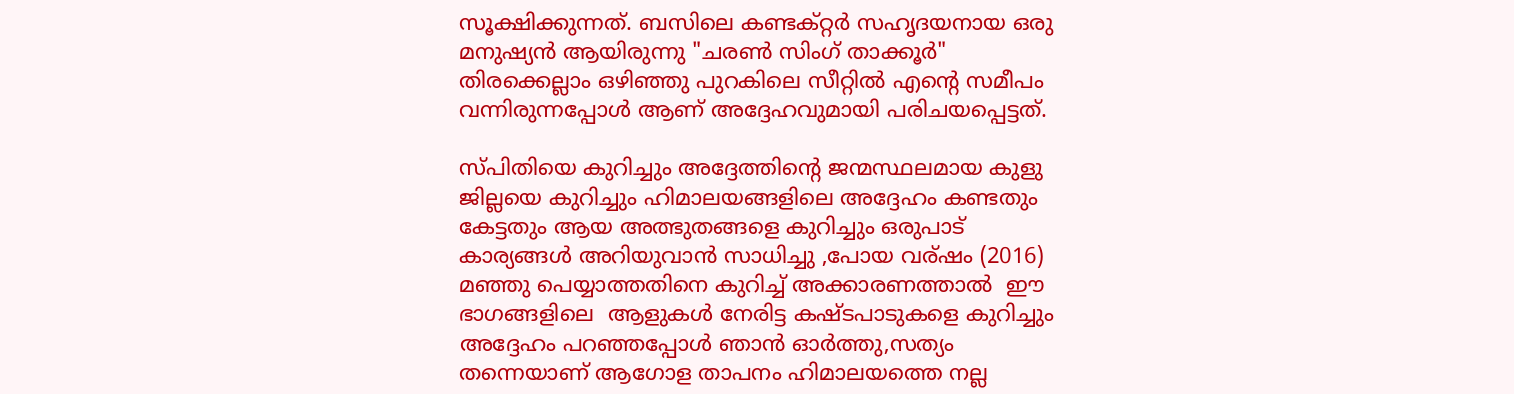സൂക്ഷിക്കുന്നത്. ബസിലെ കണ്ടക്റ്റർ സഹൃദയനായ ഒരു മനുഷ്യൻ ആയിരുന്നു "ചരൺ സിംഗ് താക്കൂർ" തിരക്കെല്ലാം ഒഴിഞ്ഞു പുറകിലെ സീറ്റിൽ എന്റെ സമീപം വന്നിരുന്നപ്പോൾ ആണ് അദ്ദേഹവുമായി പരിചയപ്പെട്ടത്.

സ്പിതിയെ കുറിച്ചും അദ്ദേത്തിന്റെ ജന്മസ്ഥലമായ കുളു ജില്ലയെ കുറിച്ചും ഹിമാലയങ്ങളിലെ അദ്ദേഹം കണ്ടതും കേട്ടതും ആയ അത്ഭുതങ്ങളെ കുറിച്ചും ഒരുപാട് കാര്യങ്ങൾ അറിയുവാൻ സാധിച്ചു ,പോയ വര്ഷം (2016) മഞ്ഞു പെയ്യാത്തതിനെ കുറിച്ച് അക്കാരണത്താൽ  ഈ ഭാഗങ്ങളിലെ  ആളുകൾ നേരിട്ട കഷ്ടപാടുകളെ കുറിച്ചും അദ്ദേഹം പറഞ്ഞപ്പോൾ ഞാൻ ഓർത്തു,സത്യം തന്നെയാണ് ആഗോള താപനം ഹിമാലയത്തെ നല്ല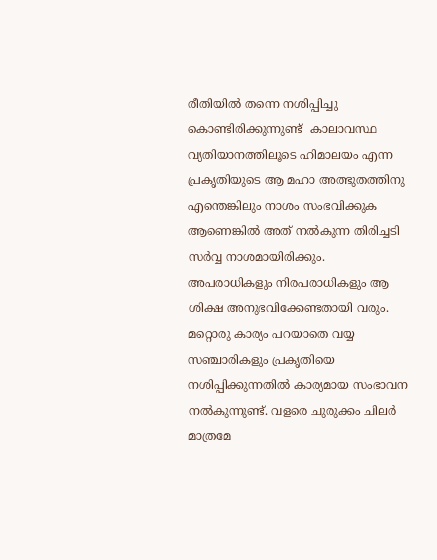രീതിയിൽ തന്നെ നശിപ്പിച്ചു കൊണ്ടിരിക്കുന്നുണ്ട്  കാലാവസ്ഥ വ്യതിയാനത്തിലൂടെ ഹിമാലയം എന്ന പ്രകൃതിയുടെ ആ മഹാ അത്ഭുതത്തിനു  എന്തെങ്കിലും നാശം സംഭവിക്കുക ആണെങ്കിൽ അത് നൽകുന്ന തിരിച്ചടി സർവ്വ നാശമായിരിക്കും. അപരാധികളും നിരപരാധികളും ആ ശിക്ഷ അനുഭവിക്കേണ്ടതായി വരും. മറ്റൊരു കാര്യം പറയാതെ വയ്യ സഞ്ചാരികളും പ്രകൃതിയെ നശിപ്പിക്കുന്നതിൽ കാര്യമായ സംഭാവന നൽകുന്നുണ്ട്. വളരെ ചുരുക്കം ചിലർ മാത്രമേ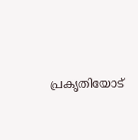പ്രകൃതിയോട്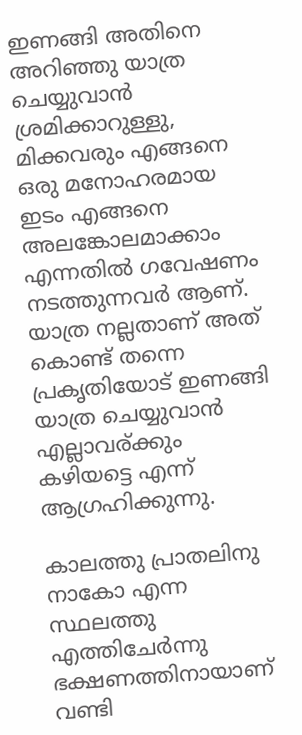ഇണങ്ങി അതിനെ അറിഞ്ഞു യാത്ര ചെയ്യുവാൻ ശ്രമിക്കാറുള്ളു, മിക്കവരും എങ്ങനെ ഒരു മനോഹരമായ ഇടം എങ്ങനെ അലങ്കോലമാക്കാം എന്നതിൽ ഗവേഷണം നടത്തുന്നവർ ആണ്. യാത്ര നല്ലതാണ് അത് കൊണ്ട് തന്നെ പ്രകൃതിയോട് ഇണങ്ങി യാത്ര ചെയ്യുവാൻ എല്ലാവര്ക്കും കഴിയട്ടെ എന്ന് ആഗ്രഹിക്കുന്നു.

കാലത്തു പ്രാതലിനു നാകോ എന്ന സ്ഥലത്തു എത്തിചേർന്നു ഭക്ഷണത്തിനായാണ് വണ്ടി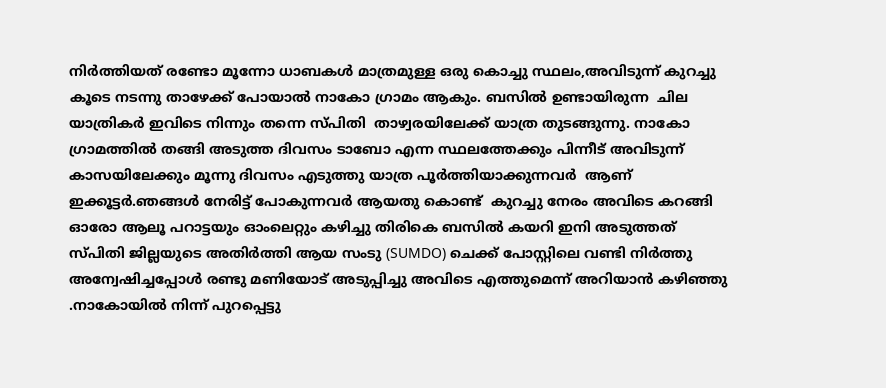നിർത്തിയത് രണ്ടോ മൂന്നോ ധാബകൾ മാത്രമുള്ള ഒരു കൊച്ചു സ്ഥലം,അവിടുന്ന് കുറച്ചു കൂടെ നടന്നു താഴേക്ക് പോയാൽ നാകോ ഗ്രാമം ആകും. ബസിൽ ഉണ്ടായിരുന്ന  ചില യാത്രികർ ഇവിടെ നിന്നും തന്നെ സ്പിതി  താഴ്വരയിലേക്ക് യാത്ര തുടങ്ങുന്നു. നാകോ ഗ്രാമത്തിൽ തങ്ങി അടുത്ത ദിവസം ടാബോ എന്ന സ്ഥലത്തേക്കും പിന്നീട് അവിടുന്ന് കാസയിലേക്കും മൂന്നു ദിവസം എടുത്തു യാത്ര പൂർത്തിയാക്കുന്നവർ  ആണ് ഇക്കൂട്ടർ.ഞങ്ങൾ നേരിട്ട് പോകുന്നവർ ആയതു കൊണ്ട്  കുറച്ചു നേരം അവിടെ കറങ്ങി ഓരോ ആലൂ പറാട്ടയും ഓംലെറ്റും കഴിച്ചു തിരികെ ബസിൽ കയറി ഇനി അടുത്തത് സ്പിതി ജില്ലയുടെ അതിർത്തി ആയ സംടു (SUMDO) ചെക്ക് പോസ്റ്റിലെ വണ്ടി നിർത്തു അന്വേഷിച്ചപ്പോൾ രണ്ടു മണിയോട് അടുപ്പിച്ചു അവിടെ എത്തുമെന്ന് അറിയാൻ കഴിഞ്ഞു .നാകോയിൽ നിന്ന് പുറപ്പെട്ടു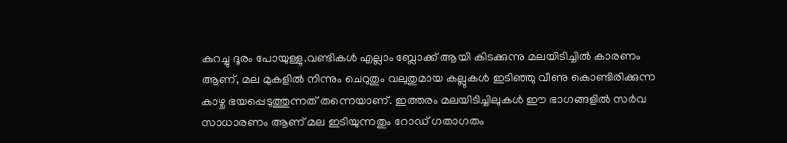കുറച്ചു ദൂരം പോയുള്ളു.വണ്ടികൾ എല്ലാം ബ്ലോക്ക് ആയി കിടക്കുന്നു മലയിടിച്ചിൽ കാരണം ആണ്, മല മുകളിൽ നിന്നും ചെറുതും വലുതുമായ കല്ലുകൾ ഇടിഞ്ഞു വീണു കൊണ്ടിരിക്കുന്ന കാഴ്ച ഭയപ്പെടുത്തുന്നത് തന്നെയാണ്. ഇത്തരം മലയിടിച്ചിലുകൾ ഈ ഭാഗങ്ങളിൽ സർവ സാധാരണം ആണ് മല ഇടിയുന്നതും റോഡ് ഗതാഗതം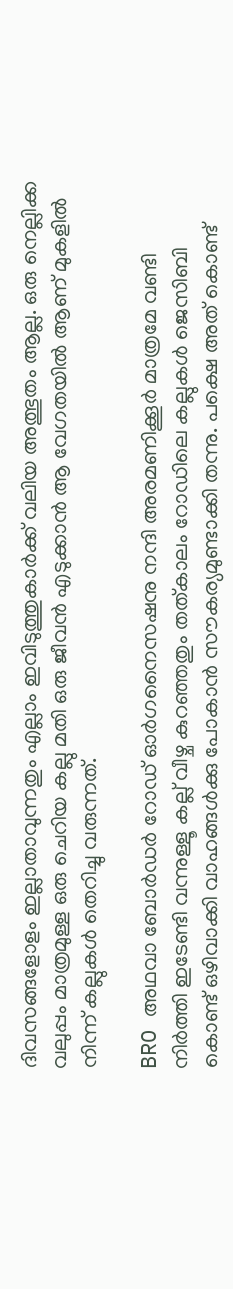ദിവസങ്ങളോളം ഇല്ലാതാവുന്നതും എല്ലാം ഇവിടുത്തുകാർക്ക് വലിയ അത്ഭുതം ആല്ല. ഒരു നെല്ലിക്ക വലുപ്പം മാത്രമുള്ള ഒരു ചെറിയ കല്ലു മതി ഒരു ജീവൻ എടുക്കാൻ ആ വേഗതയിൽ ആണ് മുകളിൽ നിന്ന് കല്ലുകൾ തെറിച്ചു വരുന്നത്.

BRO അഥവാ ബോർഡർ റോഡ് ഓർഗനൈസഷനു നന്ദി അരമണിക്കൂർ മാത്രമേ വണ്ടി നിർത്തി ഇടേണ്ടി വന്നുള്ളൂ കല്ല് വീഴ്ച കുറഞ്ഞതും തത്കാലം റോഡിലെ കല്ലുകൾ ജെസിബി കൊണ്ട് ഒഴിവാക്കി വാഹങ്ങൾക്കു പോകാൻ സൗകര്യമുണ്ടാക്കി തന്നു. പക്ഷെ അത് കൊണ്ട്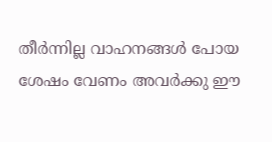തീർന്നില്ല വാഹനങ്ങൾ പോയ ശേഷം വേണം അവർക്കു ഈ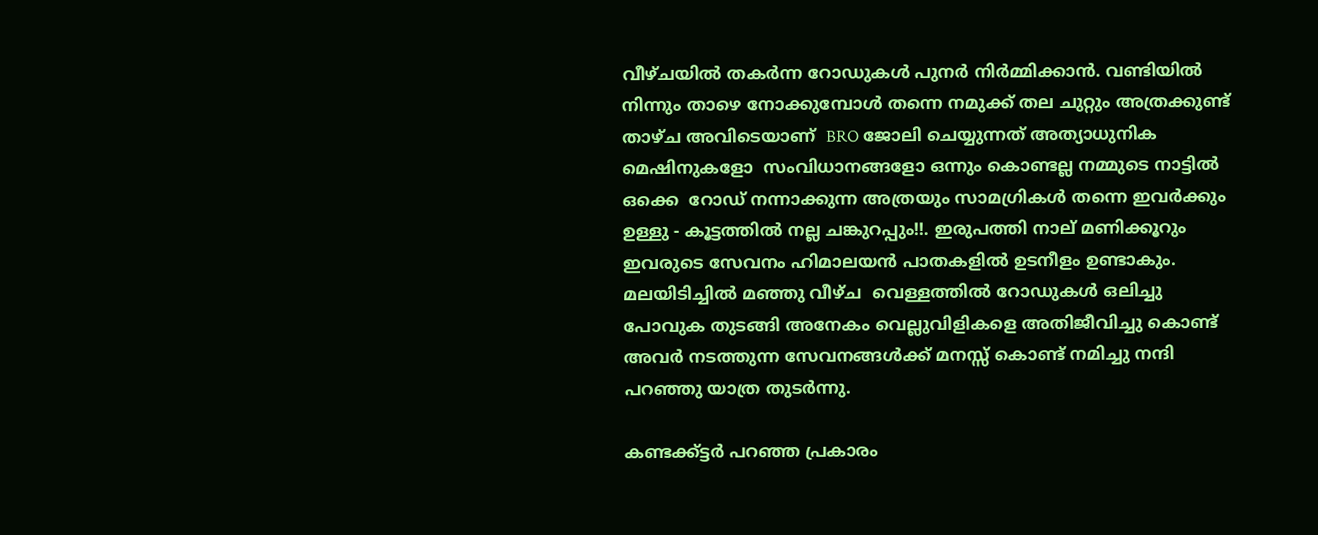വീഴ്ചയിൽ തകർന്ന റോഡുകൾ പുനർ നിർമ്മിക്കാൻ. വണ്ടിയിൽ നിന്നും താഴെ നോക്കുമ്പോൾ തന്നെ നമുക്ക് തല ചുറ്റും അത്രക്കുണ്ട് താഴ്ച അവിടെയാണ്  BRO ജോലി ചെയ്യുന്നത് അത്യാധുനിക മെഷിനുകളോ  സംവിധാനങ്ങളോ ഒന്നും കൊണ്ടല്ല നമ്മുടെ നാട്ടിൽ ഒക്കെ  റോഡ് നന്നാക്കുന്ന അത്രയും സാമഗ്രികൾ തന്നെ ഇവർക്കും ഉള്ളു - കൂട്ടത്തിൽ നല്ല ചങ്കുറപ്പും!!. ഇരുപത്തി നാല് മണിക്കൂറും ഇവരുടെ സേവനം ഹിമാലയൻ പാതകളിൽ ഉടനീളം ഉണ്ടാകും. മലയിടിച്ചിൽ മഞ്ഞു വീഴ്ച  വെള്ളത്തിൽ റോഡുകൾ ഒലിച്ചു പോവുക തുടങ്ങി അനേകം വെല്ലുവിളികളെ അതിജീവിച്ചു കൊണ്ട് അവർ നടത്തുന്ന സേവനങ്ങൾക്ക് മനസ്സ് കൊണ്ട് നമിച്ചു നന്ദി പറഞ്ഞു യാത്ര തുടർന്നു.

കണ്ടക്ക്ട്ടർ പറഞ്ഞ പ്രകാരം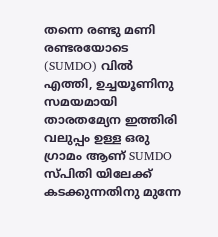തന്നെ രണ്ടു മണി രണ്ടരയോടെ (SUMDO) വിൽ എത്തി, ഉച്ചയൂണിനു സമയമായി താരതമ്യേന ഇത്തിരി വലുപ്പം ഉള്ള ഒരു ഗ്രാമം ആണ് SUMDO സ്പിതി യിലേക്ക് കടക്കുന്നതിനു മുന്നേ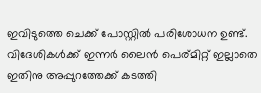ഇവിടുത്തെ ചെക്ക് പോസ്റ്റിൽ പരിശോധന ഉണ്ട്. വിദേശികൾക്ക് ഇന്നർ ലൈൻ പെര്മിറ്റ് ഇല്ലാതെ ഇതിനു അപ്പുറത്തേക്ക് കടത്തി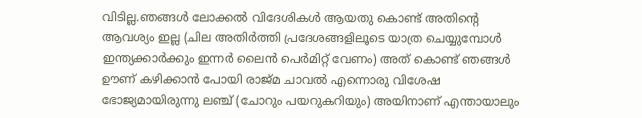വിടില്ല.ഞങ്ങൾ ലോക്കൽ വിദേശികൾ ആയതു കൊണ്ട് അതിന്റെ ആവശ്യം ഇല്ല (ചില അതിർത്തി പ്രദേശങ്ങളിലൂടെ യാത്ര ചെയ്യുമ്പോൾ ഇന്ത്യക്കാർക്കും ഇന്നർ ലൈൻ പെർമിറ്റ് വേണം) അത് കൊണ്ട് ഞങ്ങൾ ഊണ് കഴിക്കാൻ പോയി രാജ്മ ചാവൽ എന്നൊരു വിശേഷ ഭോജ്യമായിരുന്നു ലഞ്ച് (ചോറും പയറുകറിയും) അയിനാണ് എന്തായാലും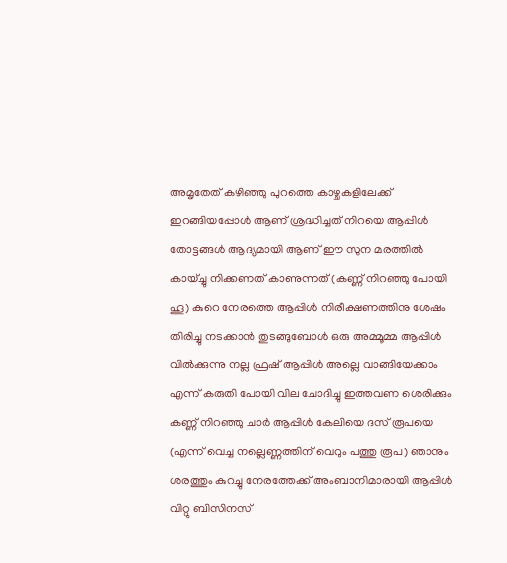അമൃതേത് കഴിഞ്ഞു പുറത്തെ കാഴ്ചകളിലേക്ക് ഇറങ്ങിയപ്പോൾ ആണ് ശ്രദ്ധിച്ചത് നിറയെ ആപ്പിൾ തോട്ടങ്ങൾ ആദ്യമായി ആണ് ഈ സുന മരത്തിൽ കായ്ച്ചു നിക്കണത് കാണുന്നത് (കണ്ണ് നിറഞ്ഞു പോയി ഹൂ) കുറെ നേരത്തെ ആപ്പിൾ നിരീക്ഷണത്തിനു ശേഷം തിരിച്ചു നടക്കാൻ തുടങ്ങുബോൾ ഒരു അമ്മൂമ്മ ആപ്പിൾ വിൽക്കുന്നു നല്ല ഫ്രഷ് ആപ്പിൾ അല്ലെ വാങ്ങിയേക്കാം എന്ന് കരുതി പോയി വില ചോദിച്ചു ഇത്തവണ ശെരിക്കും കണ്ണ് നിറഞ്ഞു ചാർ ആപ്പിൾ കേലിയെ ദസ് രൂപയെ (എന്ന് വെച്ച നല്ലെണ്ണത്തിന് വെറും പത്തു രൂപ) ഞാനും ശരത്തും കുറച്ചു നേരത്തേക്ക് അംബാനിമാരായി ആപ്പിൾ വിറ്റു ബിസിനസ്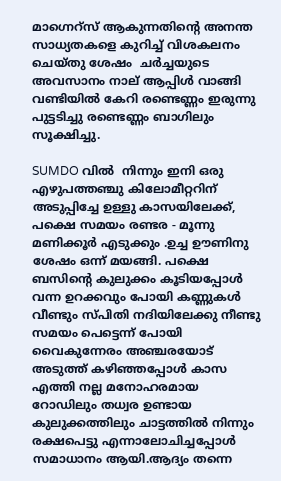മാഗ്നെറ്സ് ആകുന്നതിന്റെ അനന്ത സാധ്യതകളെ കുറിച്ച് വിശകലനം ചെയ്തു ശേഷം  ചർച്ചയുടെ  അവസാനം നാല് ആപ്പിൾ വാങ്ങി വണ്ടിയിൽ കേറി രണ്ടെണ്ണം ഇരുന്നു പുട്ടടിച്ചു രണ്ടെണ്ണം ബാഗിലും സൂക്ഷിച്ചു.

SUMDO വിൽ  നിന്നും ഇനി ഒരു എഴുപത്തഞ്ചു കിലോമീറ്ററിന് അടുപ്പിച്ചേ ഉള്ളു കാസയിലേക്ക്, പക്ഷെ സമയം രണ്ടര - മൂന്നു മണിക്കൂർ എടുക്കും .ഉച്ച ഊണിനു ശേഷം ഒന്ന് മയങ്ങി. പക്ഷെ ബസിന്റെ കുലുക്കം കൂടിയപ്പോൾ വന്ന ഉറക്കവും പോയി കണ്ണുകൾ വീണ്ടും സ്പിതി നദിയിലേക്കു നീണ്ടു സമയം പെട്ടെന്ന് പോയി വൈകുന്നേരം അഞ്ചരയോട് അടുത്ത് കഴിഞ്ഞപ്പോൾ കാസ എത്തി നല്ല മനോഹരമായ റോഡിലും തധ്വര ഉണ്ടായ കുലുക്കത്തിലും ചാട്ടത്തിൽ നിന്നും രക്ഷപെട്ടു എന്നാലോചിച്ചപ്പോൾ സമാധാനം ആയി.ആദ്യം തന്നെ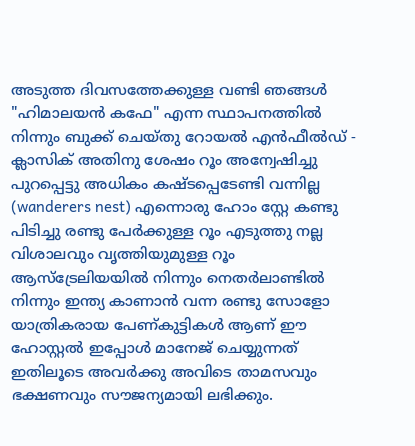അടുത്ത ദിവസത്തേക്കുള്ള വണ്ടി ഞങ്ങൾ "ഹിമാലയൻ കഫേ" എന്ന സ്ഥാപനത്തിൽ നിന്നും ബുക്ക് ചെയ്തു റോയൽ എൻഫീൽഡ് - ക്ലാസിക് അതിനു ശേഷം റൂം അന്വേഷിച്ചു പുറപ്പെട്ടു അധികം കഷ്ടപ്പെടേണ്ടി വന്നില്ല (wanderers nest) എന്നൊരു ഹോം സ്റ്റേ കണ്ടു പിടിച്ചു രണ്ടു പേർക്കുള്ള റൂം എടുത്തു നല്ല വിശാലവും വൃത്തിയുമുള്ള റൂം ആസ്‌ട്രേലിയയിൽ നിന്നും നെതർലാണ്ടിൽ നിന്നും ഇന്ത്യ കാണാൻ വന്ന രണ്ടു സോളോ യാത്രികരായ പേണ്കുട്ടികൾ ആണ് ഈ ഹോസ്റ്റൽ ഇപ്പോൾ മാനേജ് ചെയ്യുന്നത് ഇതിലൂടെ അവർക്കു അവിടെ താമസവും ഭക്ഷണവും സൗജന്യമായി ലഭിക്കും.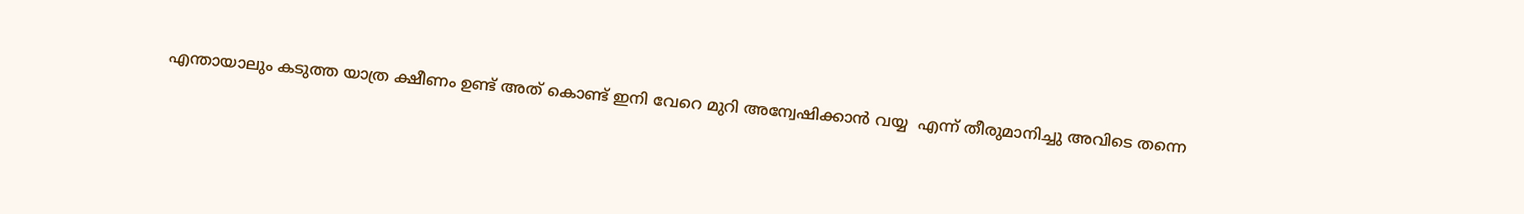എന്തായാലും കടുത്ത യാത്ര ക്ഷീണം ഉണ്ട് അത് കൊണ്ട് ഇനി വേറെ മുറി അന്വേഷിക്കാൻ വയ്യ  എന്ന് തീരുമാനിച്ചു അവിടെ തന്നെ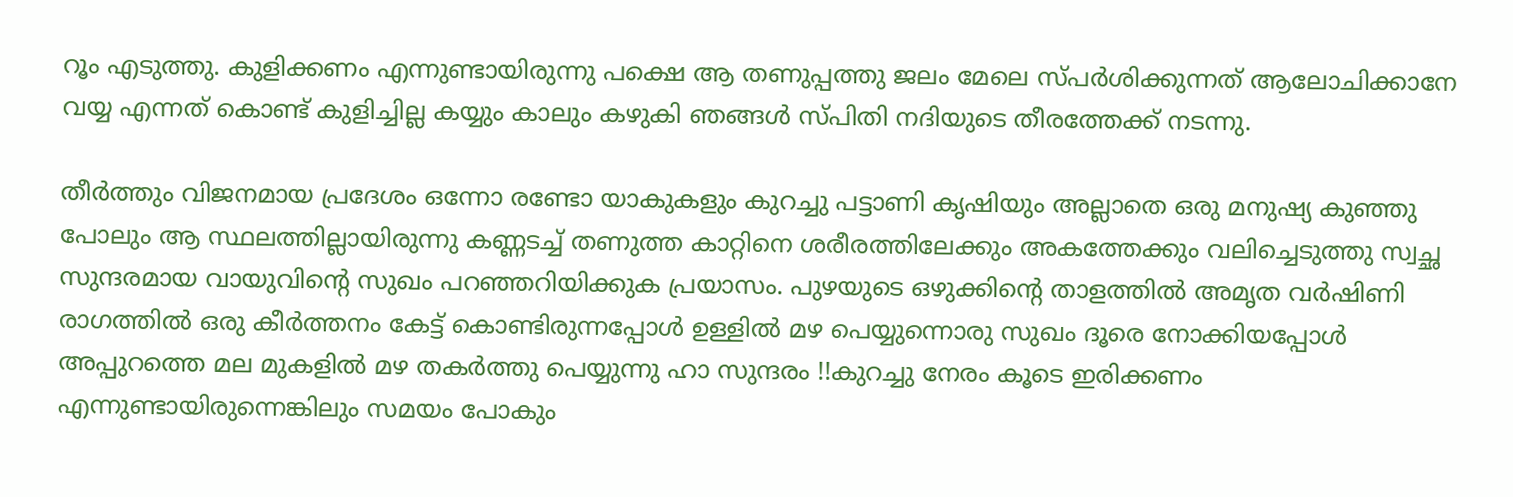റൂം എടുത്തു. കുളിക്കണം എന്നുണ്ടായിരുന്നു പക്ഷെ ആ തണുപ്പത്തു ജലം മേലെ സ്പർശിക്കുന്നത് ആലോചിക്കാനേ വയ്യ എന്നത് കൊണ്ട് കുളിച്ചില്ല കയ്യും കാലും കഴുകി ഞങ്ങൾ സ്പിതി നദിയുടെ തീരത്തേക്ക് നടന്നു.

തീർത്തും വിജനമായ പ്രദേശം ഒന്നോ രണ്ടോ യാകുകളും കുറച്ചു പട്ടാണി കൃഷിയും അല്ലാതെ ഒരു മനുഷ്യ കുഞ്ഞു പോലും ആ സ്ഥലത്തില്ലായിരുന്നു കണ്ണടച്ച് തണുത്ത കാറ്റിനെ ശരീരത്തിലേക്കും അകത്തേക്കും വലിച്ചെടുത്തു സ്വച്ഛ സുന്ദരമായ വായുവിന്റെ സുഖം പറഞ്ഞറിയിക്കുക പ്രയാസം. പുഴയുടെ ഒഴുക്കിന്റെ താളത്തിൽ അമൃത വർഷിണി രാഗത്തിൽ ഒരു കീർത്തനം കേട്ട് കൊണ്ടിരുന്നപ്പോൾ ഉള്ളിൽ മഴ പെയ്യുന്നൊരു സുഖം ദൂരെ നോക്കിയപ്പോൾ അപ്പുറത്തെ മല മുകളിൽ മഴ തകർത്തു പെയ്യുന്നു ഹാ സുന്ദരം !!കുറച്ചു നേരം കൂടെ ഇരിക്കണം  എന്നുണ്ടായിരുന്നെങ്കിലും സമയം പോകും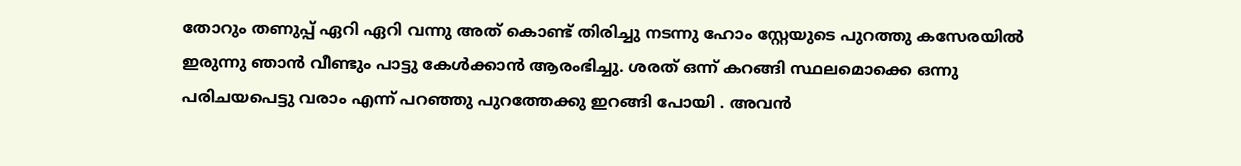തോറും തണുപ്പ് ഏറി ഏറി വന്നു അത് കൊണ്ട് തിരിച്ചു നടന്നു ഹോം സ്റ്റേയുടെ പുറത്തു കസേരയിൽ ഇരുന്നു ഞാൻ വീണ്ടും പാട്ടു കേൾക്കാൻ ആരംഭിച്ചു. ശരത് ഒന്ന് കറങ്ങി സ്ഥലമൊക്കെ ഒന്നു  പരിചയപെട്ടു വരാം എന്ന് പറഞ്ഞു പുറത്തേക്കു ഇറങ്ങി പോയി . അവൻ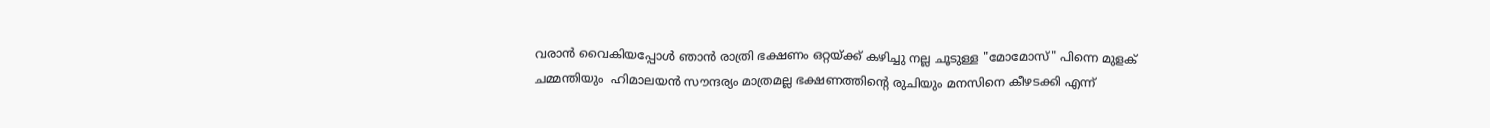വരാൻ വൈകിയപ്പോൾ ഞാൻ രാത്രി ഭക്ഷണം ഒറ്റയ്ക്ക് കഴിച്ചു നല്ല ചൂടുള്ള "മോമോസ്" പിന്നെ മുളക് ചമ്മന്തിയും  ഹിമാലയൻ സൗന്ദര്യം മാത്രമല്ല ഭക്ഷണത്തിന്റെ രുചിയും മനസിനെ കീഴടക്കി എന്ന്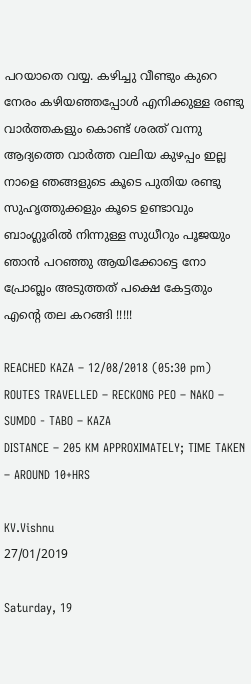പറയാതെ വയ്യ. കഴിച്ചു വീണ്ടും കുറെ നേരം കഴിയഞ്ഞപ്പോൾ എനിക്കുള്ള രണ്ടു വാർത്തകളും കൊണ്ട് ശരത് വന്നു ആദ്യത്തെ വാർത്ത വലിയ കുഴപ്പം ഇല്ല നാളെ ഞങ്ങളുടെ കൂടെ പുതിയ രണ്ടു സുഹൃത്തുക്കളും കൂടെ ഉണ്ടാവും ബാംഗ്ലൂരിൽ നിന്നുള്ള സുധീറും പൂജയും ഞാൻ പറഞ്ഞു ആയിക്കോട്ടെ നോ പ്രോബ്ലം അടുത്തത് പക്ഷെ കേട്ടതും എന്റെ തല കറങ്ങി !!!!!

REACHED KAZA – 12/08/2018 (05:30 pm)
ROUTES TRAVELLED – RECKONG PEO – NAKO – SUMDO - TABO – KAZA
DISTANCE – 205 KM APPROXIMATELY; TIME TAKEN – AROUND 10+HRS

KV.Vishnu
27/01/2019

Saturday, 19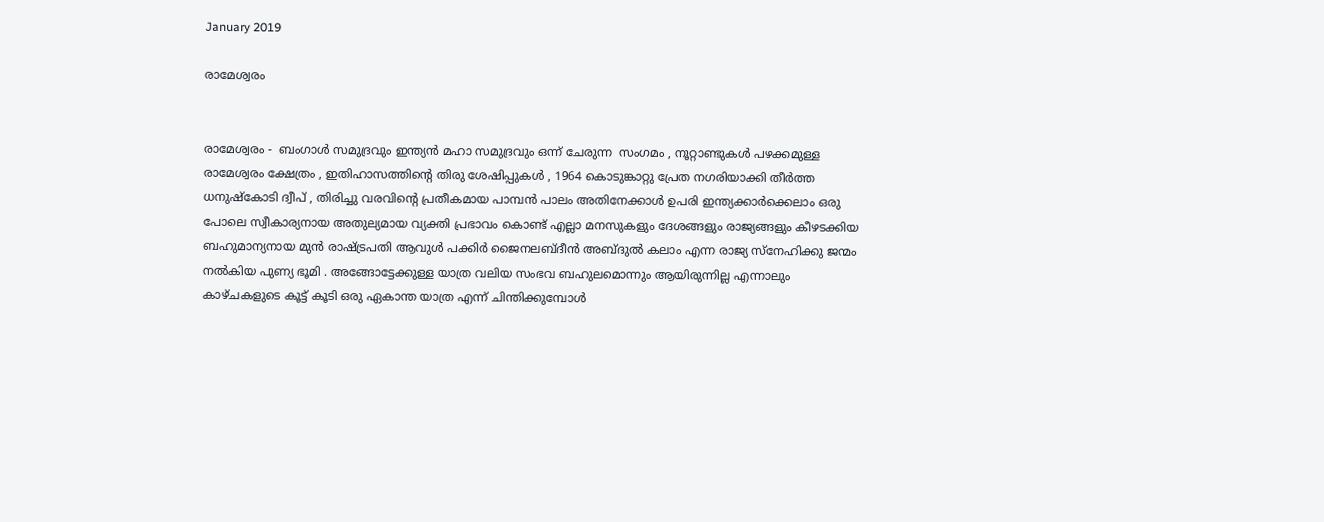January 2019

രാമേശ്വരം


രാമേശ്വരം -  ബംഗാൾ സമുദ്രവും ഇന്ത്യൻ മഹാ സമുദ്രവും ഒന്ന് ചേരുന്ന  സംഗമം , നൂറ്റാണ്ടുകൾ പഴക്കമുള്ള രാമേശ്വരം ക്ഷേത്രം , ഇതിഹാസത്തിന്റെ തിരു ശേഷിപ്പുകൾ , 1964 കൊടുങ്കാറ്റു പ്രേത നഗരിയാക്കി തീർത്ത ധനുഷ്‌കോടി ദ്വീപ് , തിരിച്ചു വരവിന്റെ പ്രതീകമായ പാമ്പൻ പാലം അതിനേക്കാൾ ഉപരി ഇന്ത്യക്കാർക്കെലാം ഒരു പോലെ സ്വീകാര്യനായ അതുല്യമായ വ്യക്തി പ്രഭാവം കൊണ്ട് എല്ലാ മനസുകളും ദേശങ്ങളും രാജ്യങ്ങളും കീഴടക്കിയ ബഹുമാന്യനായ മുൻ രാഷ്‌ട്രപതി ആവുൾ പക്കിർ ജൈനലബ്ദീൻ അബ്ദുൽ കലാം എന്ന രാജ്യ സ്നേഹിക്കു ജന്മം  നൽകിയ പുണ്യ ഭൂമി . അങ്ങോട്ടേക്കുള്ള യാത്ര വലിയ സംഭവ ബഹുലമൊന്നും ആയിരുന്നില്ല എന്നാലും കാഴ്ചകളുടെ കൂട്ട് കൂടി ഒരു ഏകാന്ത യാത്ര എന്ന് ചിന്തിക്കുമ്പോൾ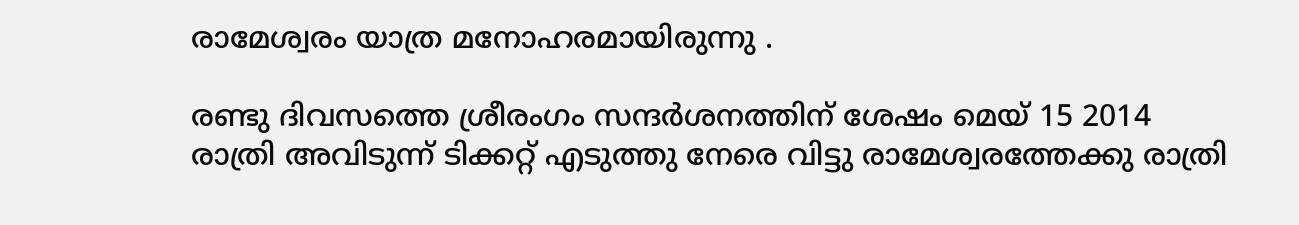രാമേശ്വരം യാത്ര മനോഹരമായിരുന്നു .

രണ്ടു ദിവസത്തെ ശ്രീരംഗം സന്ദർശനത്തിന് ശേഷം മെയ് 15 2014 രാത്രി അവിടുന്ന് ടിക്കറ്റ് എടുത്തു നേരെ വിട്ടു രാമേശ്വരത്തേക്കു രാത്രി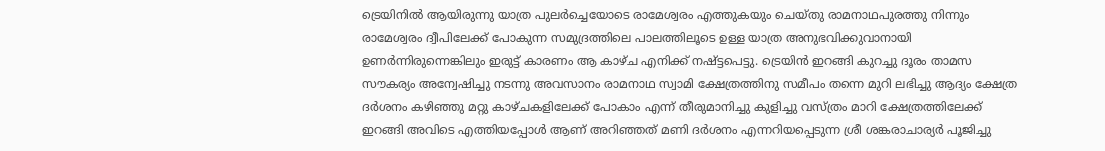ട്രെയിനിൽ ആയിരുന്നു യാത്ര പുലർച്ചെയോടെ രാമേശ്വരം എത്തുകയും ചെയ്തു രാമനാഥപുരത്തു നിന്നും രാമേശ്വരം ദ്വീപിലേക്ക്‌ പോകുന്ന സമുദ്രത്തിലെ പാലത്തിലൂടെ ഉള്ള യാത്ര അനുഭവിക്കുവാനായി ഉണർന്നിരുന്നെങ്കിലും ഇരുട്ട് കാരണം ആ കാഴ്ച എനിക്ക് നഷ്ട്ടപെട്ടു. ട്രെയിൻ ഇറങ്ങി കുറച്ചു ദൂരം താമസ സൗകര്യം അന്വേഷിച്ചു നടന്നു അവസാനം രാമനാഥ സ്വാമി ക്ഷേത്രത്തിനു സമീപം തന്നെ മുറി ലഭിച്ചു ആദ്യം ക്ഷേത്ര ദർശനം കഴിഞ്ഞു മറ്റു കാഴ്ചകളിലേക്ക് പോകാം എന്ന് തീരുമാനിച്ചു കുളിച്ചു വസ്ത്രം മാറി ക്ഷേത്രത്തിലേക്ക് ഇറങ്ങി അവിടെ എത്തിയപ്പോൾ ആണ് അറിഞ്ഞത് മണി ദർശനം എന്നറിയപ്പെടുന്ന ശ്രീ ശങ്കരാചാര്യർ പൂജിച്ചു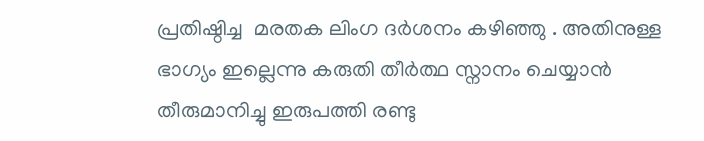പ്രതിഷ്ഠിച്ച  മരതക ലിംഗ ദർശനം കഴിഞ്ഞു . അതിനുള്ള ഭാഗ്യം ഇല്ലെന്നു കരുതി തീർത്ഥ സ്നാനം ചെയ്യാൻ തീരുമാനിച്ചു ഇരുപത്തി രണ്ടു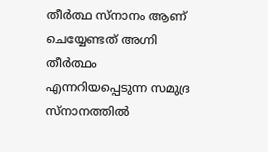തീർത്ഥ സ്നാനം ആണ് ചെയ്യേണ്ടത് അഗ്നി തീർത്ഥം എന്നറിയപ്പെടുന്ന സമുദ്ര സ്നാനത്തിൽ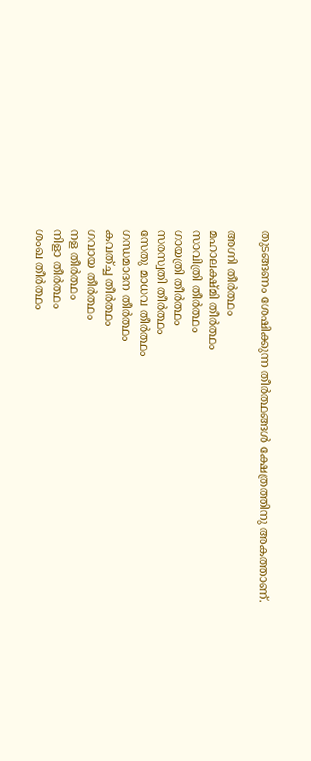തുടങ്ങണം ശേഷിക്കുന്ന തീർത്ഥങ്ങൾ ക്ഷേത്രത്തിനു അകത്താണ്.

അഗ്നി തീർത്ഥം
മഹാലക്ഷ്മി തീർത്ഥം
സാവിത്രി തീർത്ഥം
ഗായത്രി തീർത്ഥം
സരസ്വതി തീർത്ഥം
സേതു മാധവ തീർത്ഥം
ഗന്ധമാദന തീർത്ഥം
കവത്ച്ച തീർത്ഥം
ഗവായ തീർത്ഥം
നള തീർത്ഥം
നിളാ തീർത്ഥം
ശംഖ തീർത്ഥം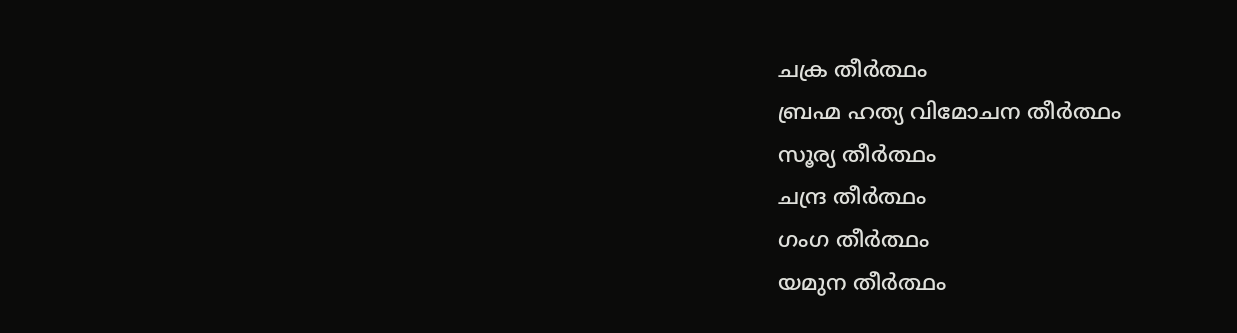ചക്ര തീർത്ഥം
ബ്രഹ്മ ഹത്യ വിമോചന തീർത്ഥം
സൂര്യ തീർത്ഥം
ചന്ദ്ര തീർത്ഥം
ഗംഗ തീർത്ഥം
യമുന തീർത്ഥം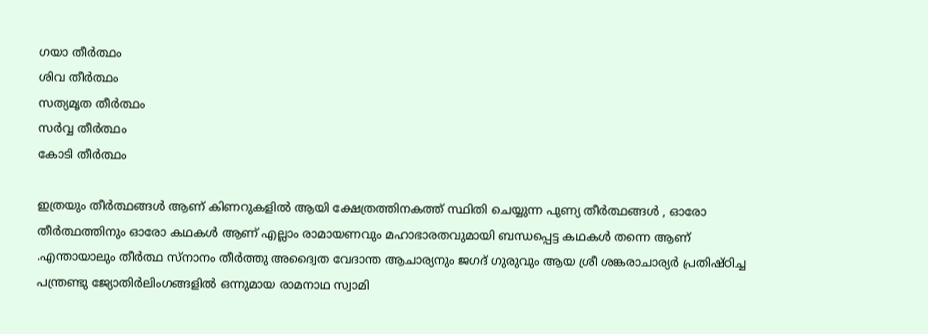ഗയാ തീർത്ഥം
ശിവ തീർത്ഥം
സത്യമൃത തീർത്ഥം
സർവ്വ തീർത്ഥം
കോടി തീർത്ഥം

ഇത്രയും തീർത്ഥങ്ങൾ ആണ് കിണറുകളിൽ ആയി ക്ഷേത്രത്തിനകത്ത് സ്ഥിതി ചെയ്യുന്ന പുണ്യ തീർത്ഥങ്ങൾ , ഓരോ തീർത്ഥത്തിനും ഓരോ കഥകൾ ആണ് എല്ലാം രാമായണവും മഹാഭാരതവുമായി ബന്ധപ്പെട്ട കഥകൾ തന്നെ ആണ് .എന്തായാലും തീർത്ഥ സ്നാനം തീർത്തു അദ്വൈത വേദാന്ത ആചാര്യനും ജഗദ് ഗുരുവും ആയ ശ്രീ ശങ്കരാചാര്യർ പ്രതിഷ്ഠിച്ച പന്ത്രണ്ടു ജ്യോതിർലിംഗങ്ങളിൽ ഒന്നുമായ രാമനാഥ സ്വാമി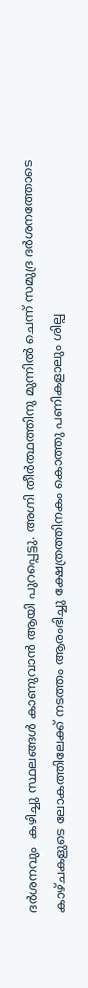ദർശനവും  കഴിച്ചു സ്ഥലങ്ങൾ കാണുവാൻ ആയി പുറപ്പെട്ടു. അഗ്നി തീർത്ഥത്തിനു മുന്നിൽ ചെന്ന് സമുദ്ര ദർശനത്തോടെ കാഴ്ചകളുടെ ലോകത്തിലേക്ക് നടത്തം ആരംഭിച്ചു ക്ഷേത്രത്തിനകം കൊത്തു പണികളാലും ശില്പ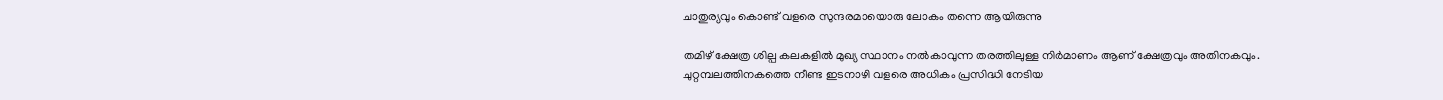ചാതുര്യവും കൊണ്ട് വളരെ സുന്ദരമായൊരു ലോകം തന്നെ ആയിരുന്നു

തമിഴ് ക്ഷേത്ര ശില്പ കലകളിൽ മുഖ്യ സ്ഥാനം നൽകാവുന്ന തരത്തിലുള്ള നിർമാണം ആണ് ക്ഷേത്രവും അതിനകവും. ചുറ്റമ്പലത്തിനകത്തെ നീണ്ട ഇടനാഴി വളരെ അധികം പ്രസിദ്ധി നേടിയ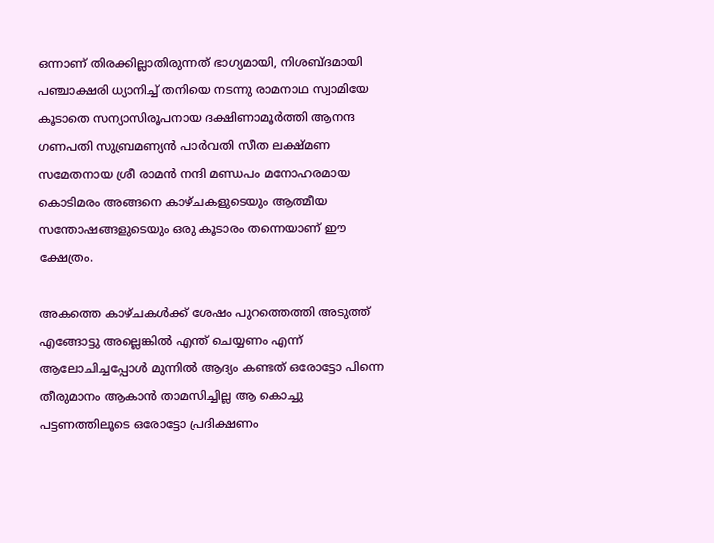ഒന്നാണ്‌ തിരക്കില്ലാതിരുന്നത് ഭാഗ്യമായി, നിശബ്ദമായി പഞ്ചാക്ഷരി ധ്യാനിച്ച് തനിയെ നടന്നു രാമനാഥ സ്വാമിയേ കൂടാതെ സന്യാസിരൂപനായ ദക്ഷിണാമൂർത്തി ആനന്ദ ഗണപതി സുബ്രമണ്യൻ പാർവതി സീത ലക്ഷ്മണ സമേതനായ ശ്രീ രാമൻ നന്ദി മണ്ഡപം മനോഹരമായ കൊടിമരം അങ്ങനെ കാഴ്ചകളുടെയും ആത്മീയ സന്തോഷങ്ങളുടെയും ഒരു കൂടാരം തന്നെയാണ് ഈ ക്ഷേത്രം.

അകത്തെ കാഴ്ചകൾക്ക് ശേഷം പുറത്തെത്തി അടുത്ത് എങ്ങോട്ടു അല്ലെങ്കിൽ എന്ത് ചെയ്യണം എന്ന് ആലോചിച്ചപ്പോൾ മുന്നിൽ ആദ്യം കണ്ടത് ഒരോട്ടോ പിന്നെ തീരുമാനം ആകാൻ താമസിച്ചില്ല ആ കൊച്ചു പട്ടണത്തിലൂടെ ഒരോട്ടോ പ്രദിക്ഷണം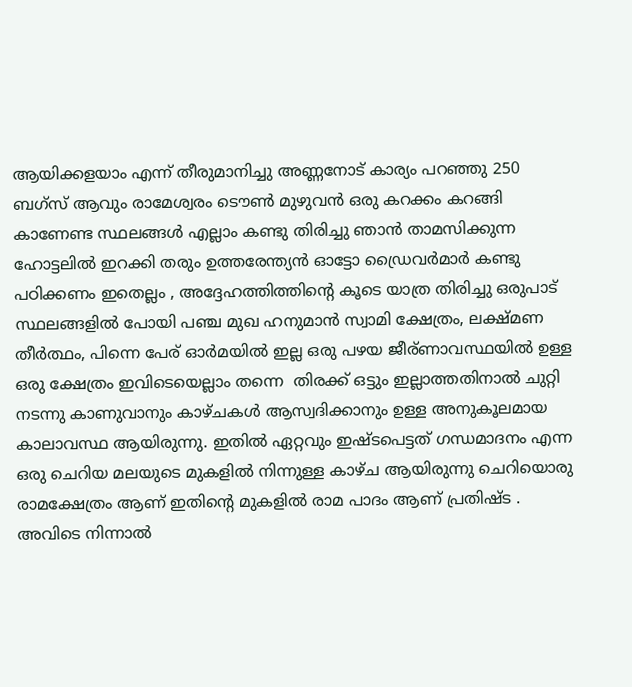ആയിക്കളയാം എന്ന് തീരുമാനിച്ചു അണ്ണനോട് കാര്യം പറഞ്ഞു 250 ബഗ്‌സ് ആവും രാമേശ്വരം ടൌൺ മുഴുവൻ ഒരു കറക്കം കറങ്ങി കാണേണ്ട സ്ഥലങ്ങൾ എല്ലാം കണ്ടു തിരിച്ചു ഞാൻ താമസിക്കുന്ന ഹോട്ടലിൽ ഇറക്കി തരും ഉത്തരേന്ത്യൻ ഓട്ടോ ഡ്രൈവർമാർ കണ്ടു പഠിക്കണം ഇതെല്ലം , അദ്ദേഹത്തിത്തിന്റെ കൂടെ യാത്ര തിരിച്ചു ഒരുപാട് സ്ഥലങ്ങളിൽ പോയി പഞ്ച മുഖ ഹനുമാൻ സ്വാമി ക്ഷേത്രം, ലക്ഷ്മണ തീർത്ഥം, പിന്നെ പേര് ഓർമയിൽ ഇല്ല ഒരു പഴയ ജീര്ണാവസ്ഥയിൽ ഉള്ള ഒരു ക്ഷേത്രം ഇവിടെയെല്ലാം തന്നെ  തിരക്ക് ഒട്ടും ഇല്ലാത്തതിനാൽ ചുറ്റി നടന്നു കാണുവാനും കാഴ്ചകൾ ആസ്വദിക്കാനും ഉള്ള അനുകൂലമായ കാലാവസ്ഥ ആയിരുന്നു. ഇതിൽ ഏറ്റവും ഇഷ്ടപെട്ടത് ഗന്ധമാദനം എന്ന ഒരു ചെറിയ മലയുടെ മുകളിൽ നിന്നുള്ള കാഴ്ച ആയിരുന്നു ചെറിയൊരു രാമക്ഷേത്രം ആണ് ഇതിന്റെ മുകളിൽ രാമ പാദം ആണ് പ്രതിഷ്ട . അവിടെ നിന്നാൽ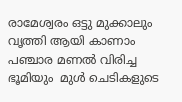രാമേശ്വരം ഒട്ടു മുക്കാലും വൃത്തി ആയി കാണാം പഞ്ചാര മണൽ വിരിച്ച ഭൂമിയും  മുൾ ചെടികളുടെ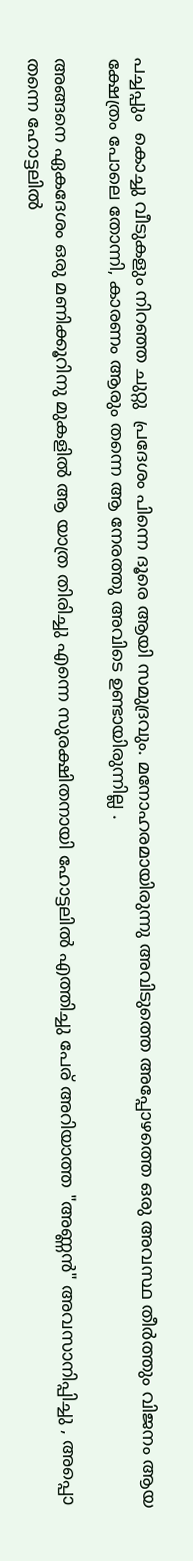പച്ചപ്പും  കൊച്ചു വീടുകളും നിറഞ്ഞ ചുറ്റു  പ്രദേശം പിന്നെ ദൂരെ ആയി സമുദ്രവും. മനോഹരമായിരുന്നു അവിടുത്തെ അപ്പോഴത്തെ ഒരു അവസ്ഥ തീർത്തും വിജനം ആയ ക്ഷേത്രം പോലെ തോന്നി, കാരണം ആരും തന്നെ ആ നേരത്തു അവിടെ ഉണ്ടായിരുന്നില്ല .

അങ്ങനെ ഏകദേശം ഒരു മണിക്കൂറിനു മുകളിൽ ആ യാത്ര തിരിച്ചു എന്നെ സുരക്ഷിതനായി ഹോട്ടലിൽ എത്തിച്ചു പേര് അറിയാത്ത "അണ്ണൻ" അവസാനിപ്പിച്ചു , അപ്പൊ തന്നെ ഹോട്ടലിൽ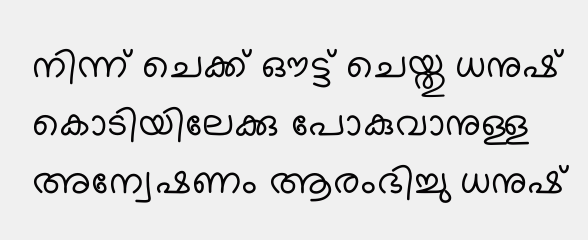നിന്ന് ചെക്ക് ഔട്ട് ചെയ്തു ധനുഷ് കൊടിയിലേക്കു പോകുവാനുള്ള അന്വേഷണം ആരംഭിച്ചു ധനുഷ്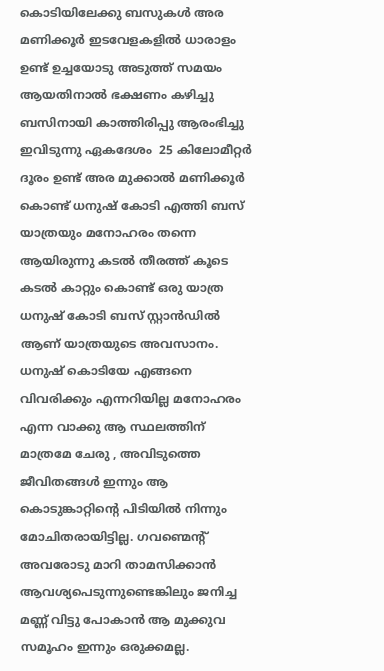കൊടിയിലേക്കു ബസുകൾ അര മണിക്കൂർ ഇടവേളകളിൽ ധാരാളം ഉണ്ട് ഉച്ചയോടു അടുത്ത് സമയം ആയതിനാൽ ഭക്ഷണം കഴിച്ചു ബസിനായി കാത്തിരിപ്പു ആരംഭിച്ചു ഇവിടുന്നു ഏകദേശം  25 കിലോമീറ്റർ ദൂരം ഉണ്ട് അര മുക്കാൽ മണിക്കൂർ കൊണ്ട് ധനുഷ് കോടി എത്തി ബസ് യാത്രയും മനോഹരം തന്നെ ആയിരുന്നു കടൽ തീരത്ത് കൂടെ കടൽ കാറ്റും കൊണ്ട് ഒരു യാത്ര ധനുഷ് കോടി ബസ് സ്റ്റാൻഡിൽ  ആണ് യാത്രയുടെ അവസാനം. ധനുഷ് കൊടിയേ എങ്ങനെ വിവരിക്കും എന്നറിയില്ല മനോഹരം എന്ന വാക്കു ആ സ്ഥലത്തിന് മാത്രമേ ചേരു , അവിടുത്തെ ജീവിതങ്ങൾ ഇന്നും ആ കൊടുങ്കാറ്റിന്റെ പിടിയിൽ നിന്നും മോചിതരായിട്ടില്ല. ഗവണ്മെന്റ് അവരോടു മാറി താമസിക്കാൻ ആവശ്യപെടുന്നുണ്ടെങ്കിലും ജനിച്ച മണ്ണ് വിട്ടു പോകാൻ ആ മുക്കുവ സമൂഹം ഇന്നും ഒരുക്കമല്ല.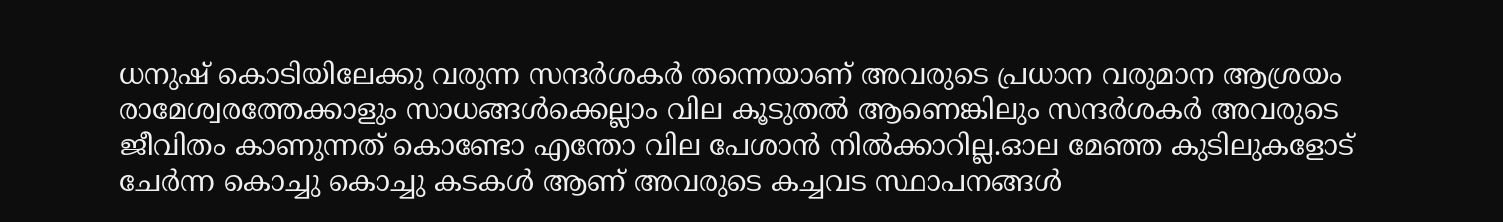ധനുഷ് കൊടിയിലേക്കു വരുന്ന സന്ദർശകർ തന്നെയാണ് അവരുടെ പ്രധാന വരുമാന ആശ്രയം രാമേശ്വരത്തേക്കാളും സാധങ്ങൾക്കെല്ലാം വില കൂടുതൽ ആണെങ്കിലും സന്ദർശകർ അവരുടെ ജീവിതം കാണുന്നത് കൊണ്ടോ എന്തോ വില പേശാൻ നിൽക്കാറില്ല.ഓല മേഞ്ഞ കുടിലുകളോട് ചേർന്ന കൊച്ചു കൊച്ചു കടകൾ ആണ് അവരുടെ കച്ചവട സ്ഥാപനങ്ങൾ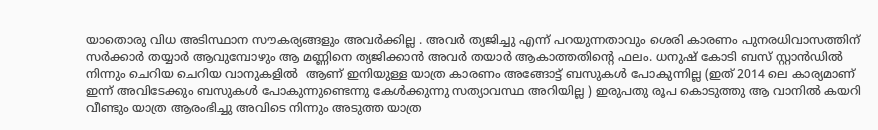യാതൊരു വിധ അടിസ്ഥാന സൗകര്യങ്ങളും അവർക്കില്ല . അവർ ത്യജിച്ചു എന്ന് പറയുന്നതാവും ശെരി കാരണം പുനരധിവാസത്തിന് സർക്കാർ തയ്യാർ ആവുമ്പോഴും ആ മണ്ണിനെ ത്യജിക്കാൻ അവർ തയാർ ആകാത്തതിന്റെ ഫലം. ധനുഷ് കോടി ബസ് സ്റ്റാൻഡിൽ നിന്നും ചെറിയ ചെറിയ വാനുകളിൽ  ആണ് ഇനിയുള്ള യാത്ര കാരണം അങ്ങോട്ട് ബസുകൾ പോകുന്നില്ല (ഇത് 2014 ലെ കാര്യമാണ് ഇന്ന് അവിടേക്കും ബസുകൾ പോകുന്നുണ്ടെന്നു കേൾക്കുന്നു സത്യാവസ്ഥ അറിയില്ല ) ഇരുപതു രൂപ കൊടുത്തു ആ വാനിൽ കയറി വീണ്ടും യാത്ര ആരംഭിച്ചു അവിടെ നിന്നും അടുത്ത യാത്ര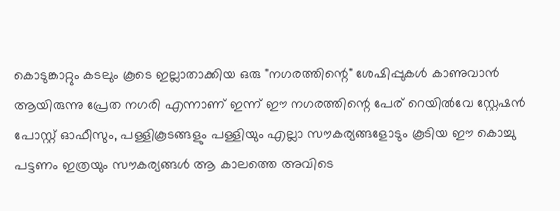കൊടുങ്കാറ്റും കടലും കൂടെ ഇല്ലാതാക്കിയ ഒരു "നഗരത്തിന്റെ" ശേഷിപ്പുകൾ കാണുവാൻ ആയിരുന്നു പ്രേത നഗരി എന്നാണ് ഇന്ന് ഈ നഗരത്തിന്റെ പേര് റെയിൽവേ സ്റ്റേഷൻ പോസ്റ്റ് ഓഫീസും, പള്ളികൂടങ്ങളും പള്ളിയും എല്ലാ സൗകര്യങ്ങളോടും കൂടിയ ഈ കൊച്ചു പട്ടണം ഇത്രയും സൗകര്യങ്ങൾ ആ കാലത്തെ അവിടെ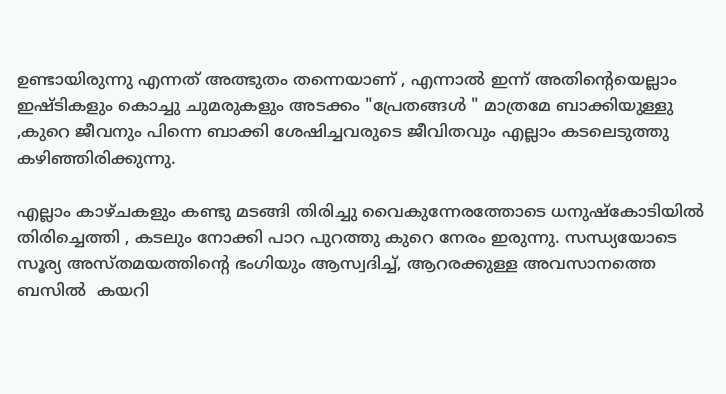ഉണ്ടായിരുന്നു എന്നത് അത്ഭുതം തന്നെയാണ് , എന്നാൽ ഇന്ന് അതിന്റെയെല്ലാം ഇഷ്ടികളും കൊച്ചു ചുമരുകളും അടക്കം "പ്രേതങ്ങൾ " മാത്രമേ ബാക്കിയുള്ളു ,കുറെ ജീവനും പിന്നെ ബാക്കി ശേഷിച്ചവരുടെ ജീവിതവും എല്ലാം കടലെടുത്തു കഴിഞ്ഞിരിക്കുന്നു.

എല്ലാം കാഴ്ചകളും കണ്ടു മടങ്ങി തിരിച്ചു വൈകുന്നേരത്തോടെ ധനുഷ്കോടിയിൽ തിരിച്ചെത്തി , കടലും നോക്കി പാറ പുറത്തു കുറെ നേരം ഇരുന്നു. സന്ധ്യയോടെ സൂര്യ അസ്തമയത്തിന്റെ ഭംഗിയും ആസ്വദിച്ച്, ആറരക്കുള്ള അവസാനത്തെ ബസിൽ  കയറി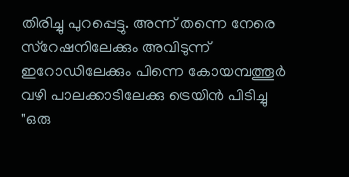തിരിച്ചു പുറപ്പെട്ടു. അന്ന് തന്നെ നേരെ സ്റേഷനിലേക്കും അവിടുന്ന് ഇറോഡിലേക്കും പിന്നെ കോയമ്പത്തൂർ വഴി പാലക്കാടിലേക്കു ട്രെയിൻ പിടിച്ചു "ഒരു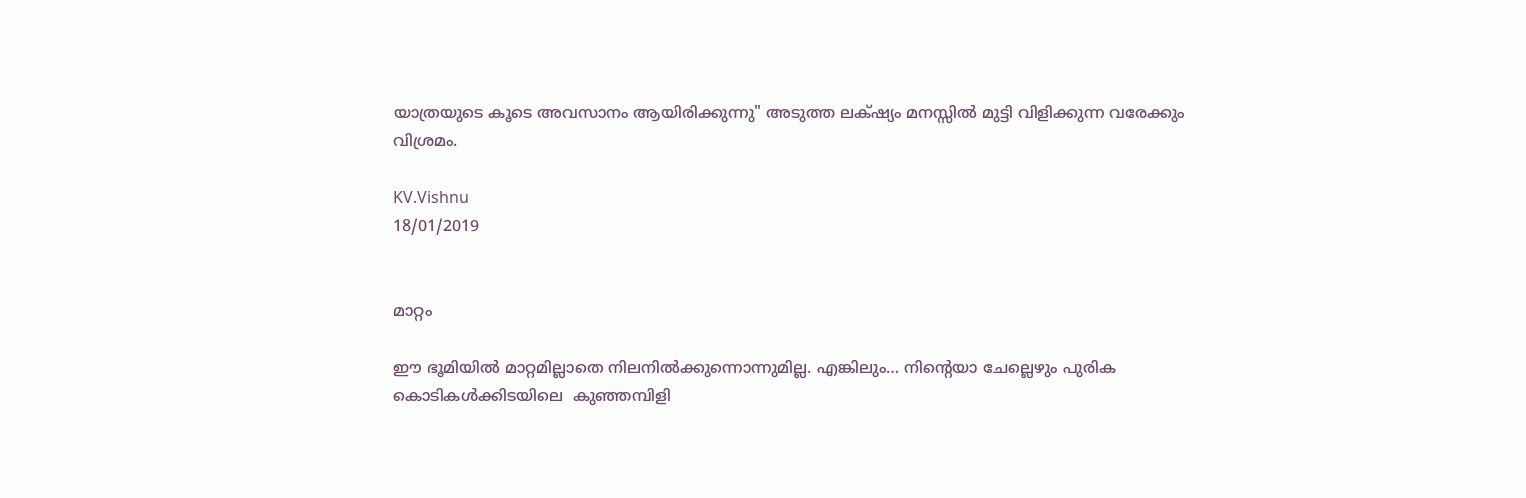യാത്രയുടെ കൂടെ അവസാനം ആയിരിക്കുന്നു" അടുത്ത ലക്‌ഷ്യം മനസ്സിൽ മുട്ടി വിളിക്കുന്ന വരേക്കും വിശ്രമം.

KV.Vishnu
18/01/2019


മാറ്റം

ഈ ഭൂമിയിൽ മാറ്റമില്ലാതെ നിലനിൽക്കുന്നൊന്നുമില്ല. എങ്കിലും… നിന്റെയാ ചേല്ലെഴും പുരിക കൊടികൾക്കിടയിലെ  കുഞ്ഞമ്പിളി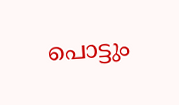പൊട്ടും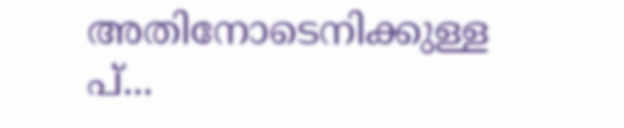അതിനോടെനിക്കുള്ള പ്...